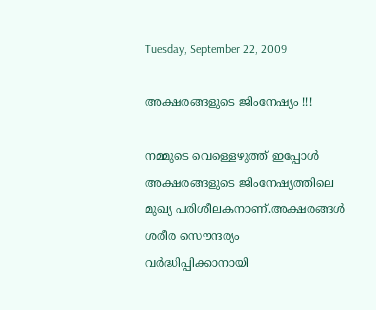Tuesday, September 22, 2009

അക്ഷരങ്ങളുടെ ജിംനേഷ്യം !!!

നമ്മുടെ വെള്ളെഴുത്ത് ഇപ്പോള്‍ അക്ഷരങ്ങളുടെ ജിം‌നേഷ്യത്തിലെ മുഖ്യ പരിശീലകനാണ്.അക്ഷരങ്ങള്‍ ശരീര സൌന്ദര്യം വര്‍ദ്ധിപ്പിക്കാനായി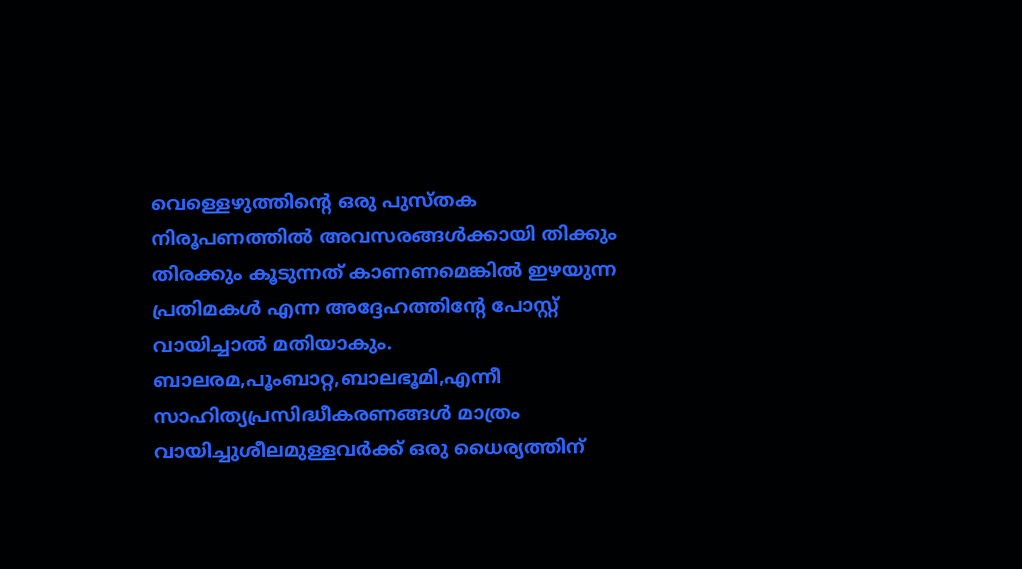വെള്ളെഴുത്തിന്റെ ഒരു പുസ്തക നിരൂപണത്തില്‍ അവസരങ്ങള്‍ക്കായി തിക്കും തിരക്കും കൂടുന്നത് കാണണമെങ്കില്‍ ഇഴയുന്ന പ്രതിമകള്‍ എന്ന അദ്ദേഹത്തിന്റേ പോസ്റ്റ് വായിച്ചാല്‍ മതിയാകും. ബാലരമ,പൂംബാറ്റ,ബാലഭൂമി,എന്നീ സാഹിത്യപ്രസിദ്ധീകരണങ്ങള്‍ മാത്രം വായിച്ചുശീലമുള്ളവര്‍ക്ക് ഒരു ധൈര്യത്തിന്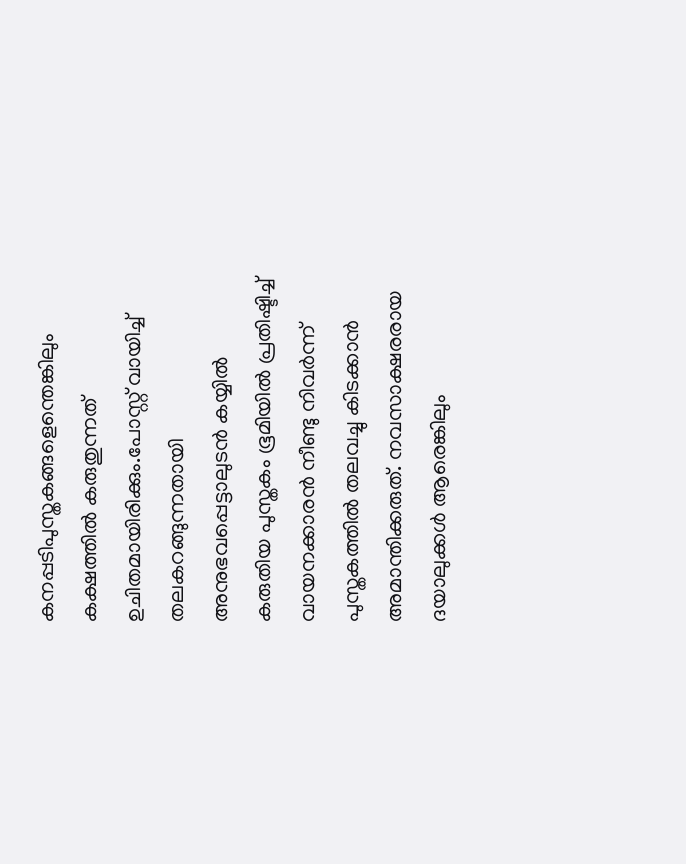കനപ്പടിപുസ്തകങ്ങളെന്തെങ്കിലും കക്ഷത്തില്‍ കരുതുന്നത് ഉചിതമായിരിക്കും.പോസ്റ്റ് വായിച്ച് തലകറങ്ങുന്നതായി അനുഭവപ്പെട്ടാലുടന്‍ കയ്യില്‍ കരുതിയ പുസ്തകം ഭൂമിയില്‍ പ്രതിഷ്ടിച്ച് വായനക്കാരന്‍ നീണ്ടു നിവര്‍ന്ന് പുസ്തകത്തില്‍ തലവച്ചു കിടക്കാന്‍ അമാന്തിക്കരുത്. നവസാക്ഷരരായ ദയാലുക്കള്‍ ആരെങ്കിലും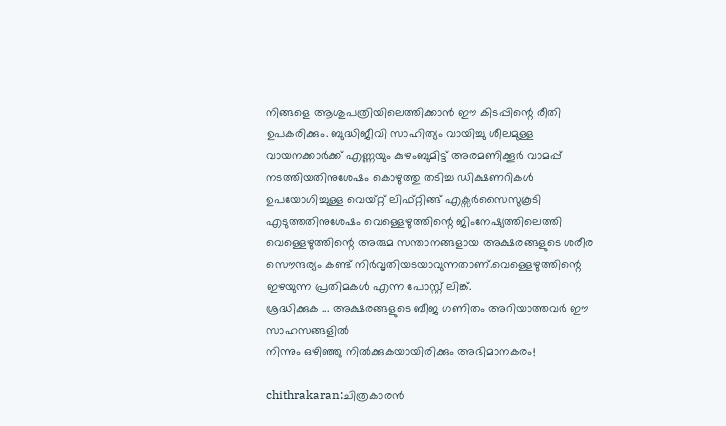നിങ്ങളെ ആശുപത്രിയിലെത്തിക്കാന്‍ ഈ കിടപ്പിന്റെ രീതി ഉപകരിക്കും. ബുദ്ധിജീവി സാഹിത്യം വായിച്ചു ശീലമുള്ള വായനക്കാര്‍ക്ക് എണ്ണയും കുഴംബുമിട്ട് അരമണിക്കൂര്‍ വാമപ്പ് നടത്തിയതിനുശേഷം കൊഴുത്തു തടിച്ച ഡിക്ഷണറികള്‍ ഉപയോഗിച്ചുള്ള വെയ്റ്റ് ലിഫ്റ്റിങ്ങ് എക്സര്‍സൈസുകൂടി എടുത്തതിനുശേഷം വെള്ളെഴുത്തിന്റെ ജിംനേഷ്യത്തിലെത്തി വെള്ളെഴുത്തിന്റെ അരുമ സന്താനങ്ങളായ അക്ഷരങ്ങളുടെ ശരീര സൌന്ദര്യം കണ്ട് നിര്‍വൃതിയടയാവുന്നതാണ്.വെള്ളെഴുത്തിന്റെ ഇഴയുന്ന പ്രതിമകള്‍ എന്ന പോസ്റ്റ് ലിങ്ക്.
ശ്രദ്ധിക്കുക ... അക്ഷരങ്ങളുടെ ബീജ ഗണിതം അറിയാത്തവര്‍ ഈ സാഹസങ്ങളില്‍
നിന്നും ഒഴിഞ്ഞു നില്‍ക്കുകയായിരിക്കും അഭിമാനകരം!

chithrakaran:ചിത്രകാരന്‍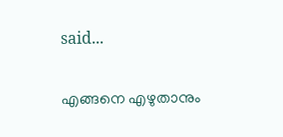said...

എങ്ങനെ എഴുതാനും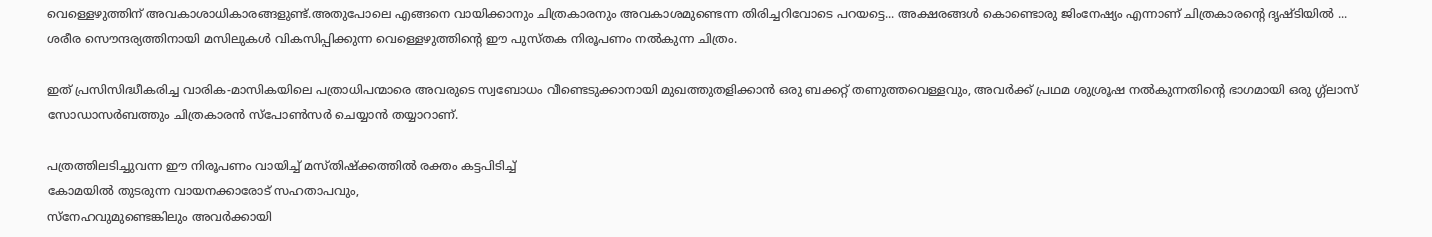വെള്ളെഴുത്തിന് അവകാശാധികാരങ്ങളുണ്ട്.അതുപോലെ എങ്ങനെ വായിക്കാനും ചിത്രകാരനും അവകാശമുണ്ടെന്ന തിരിച്ചറിവോടെ പറയട്ടെ... അക്ഷരങ്ങള്‍ കൊണ്ടൊരു ജിംനേഷ്യം എന്നാണ് ചിത്രകാരന്റെ ദൃഷ്ടിയില്‍ ... ശരീര സൌന്ദര്യത്തിനായി മസിലുകള്‍ വികസിപ്പിക്കുന്ന വെള്ളെഴുത്തിന്റെ ഈ പുസ്തക നിരൂപണം നല്‍കുന്ന ചിത്രം.

ഇത് പ്രസിസിദ്ധീകരിച്ച വാരിക-മാസികയിലെ പത്രാധിപന്മാരെ അവരുടെ സ്വബോധം വീണ്ടെടുക്കാനായി മുഖത്തുതളിക്കാന്‍ ഒരു ബക്കറ്റ് തണുത്തവെള്ളവും, അവര്‍ക്ക് പ്രഥമ ശുശ്രൂഷ നല്‍കുന്നതിന്റെ ഭാഗമായി ഒരു ഗ്ഗ്ലാസ് സോഡാസര്‍ബത്തും ചിത്രകാരന്‍ സ്പോണ്‍സര്‍ ചെയ്യാന്‍ തയ്യാറാണ്.

പത്രത്തിലടിച്ചുവന്ന ഈ നിരൂപണം വായിച്ച് മസ്തിഷ്ക്കത്തില്‍ രക്തം കട്ടപിടിച്ച്
കോമയില്‍ തുടരുന്ന വായനക്കാരോട് സഹതാപവും,
സ്നേഹവുമുണ്ടെങ്കിലും അവര്‍ക്കായി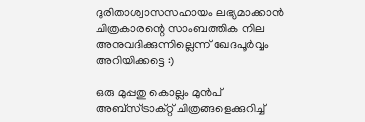ദുരിതാശ്വാസസഹായം ലഭ്യമാക്കാന്‍ ചിത്രകാരന്റെ സാംബത്തിക നില അനുവദിക്കുന്നില്ലെന്ന് ഖേദപൂര്‍വ്വം അറിയിക്കട്ടെ :)

ഒരു മുപ്പതു കൊല്ലം മുന്‍പ് അബ്സ്ട്രാക്റ്റ് ചിത്രങ്ങളെക്കുറിച്ച്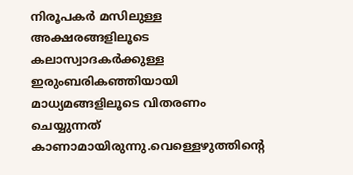നിരൂപകര്‍ മസിലുള്ള അക്ഷരങ്ങളിലൂടെ കലാസ്വാദകര്‍ക്കുള്ള ഇരുംബരികഞ്ഞിയായി മാധ്യമങ്ങളിലൂടെ വിതരണം ചെയ്യുന്നത് കാണാമായിരുന്നു.വെള്ളെഴുത്തിന്റെ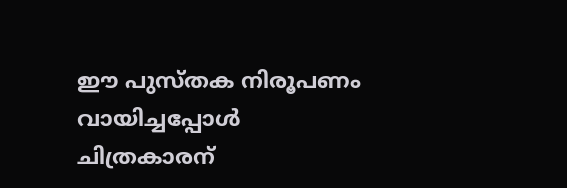ഈ പുസ്തക നിരൂപണം വായിച്ചപ്പോള്‍ ചിത്രകാരന്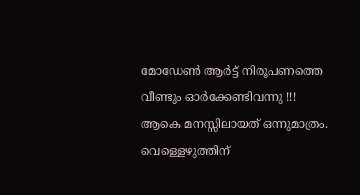മോഡേണ്‍ ആര്‍ട്ട് നിരൂപണത്തെ വീണ്ടും ഓര്‍ക്കേണ്ടിവന്നു !!!
ആകെ മനസ്സിലായത് ഒന്നുമാത്രം.
വെള്ളെഴുത്തിന്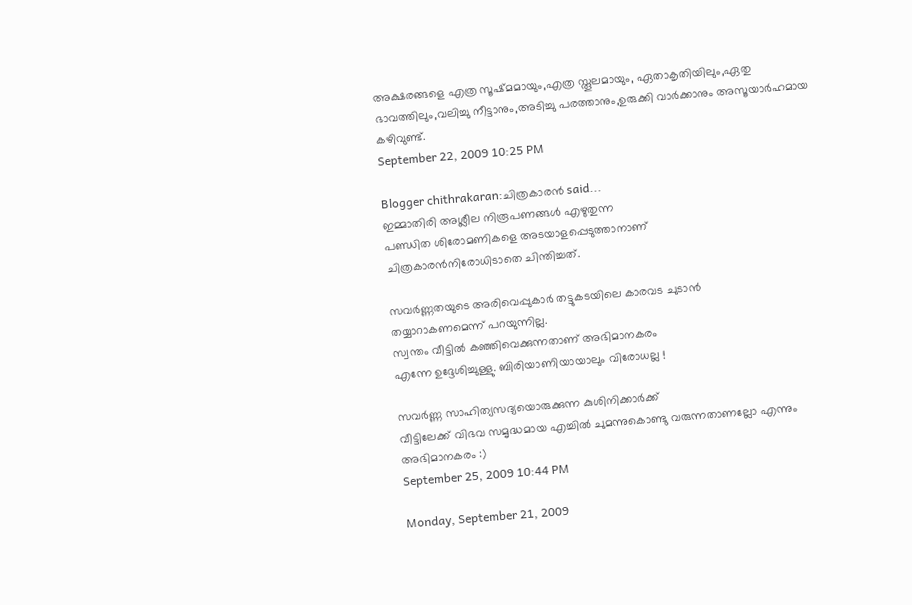അക്ഷരങ്ങളെ എത്ര സൂഷ്മമായും,എത്ര സ്തൂലമായും, ഏതാകൃതിയിലും,ഏതു ഭാവത്തിലും,വലിച്ചു നീട്ടാനും,അടിച്ചു പരത്താനും,ഉരുക്കി വാര്‍ക്കാനും അസൂയാര്‍ഹമായ കഴിവുണ്ട്.
September 22, 2009 10:25 PM

Blogger chithrakaran:ചിത്രകാരന്‍ said...
ഇമ്മാതിരി അശ്ലീല നിരൂപണങ്ങള്‍ എഴുതുന്ന
പണ്ഡിത ശിരോമണികളെ അടയാളപ്പെടുത്താനാണ്
ചിത്രകാരന്‍നിരോധിടാതെ ചിന്തിച്ചത്.

സവര്‍ണ്ണതയുടെ അരിവെപ്പുകാര്‍ തട്ടുകടയിലെ കാരവട ചുടാന്‍
തയ്യാറാകണമെന്ന് പറയുന്നില്ല.
സ്വന്തം വീട്ടില്‍ കഞ്ഞിവെക്കുന്നതാണ് അഭിമാനകരം
എന്നേ ഉദ്ദേശിച്ചുള്ളു. ബിരിയാണിയായാലും വിരോധല്ല !

സവര്‍ണ്ണ സാഹിത്യസദ്യയൊരുക്കുന്ന കുശിനിക്കാര്‍ക്ക്
വീട്ടിലേക്ക് വിഭവ സ‌മൃദ്ധമായ എച്ചില്‍ ചുമന്നുകൊണ്ടു വരുന്നതാണല്ലോ എന്നും അഭിമാനകരം :)
September 25, 2009 10:44 PM

Monday, September 21, 2009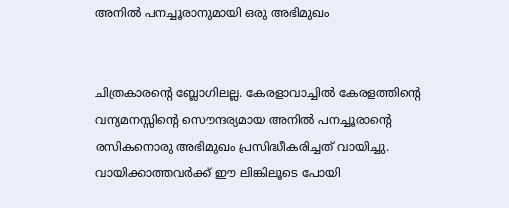അനില്‍ പനച്ചൂരാനുമായി ഒരു അഭിമുഖം


ചിത്രകാരന്റെ ബ്ലോഗിലല്ല. കേരളാവാച്ചില്‍ കേരളത്തിന്റെ വന്യമനസ്സിന്റെ സൌന്ദര്യമായ അനില്‍ പനച്ചൂരാന്റെ
രസികനൊരു അഭിമുഖം പ്രസിദ്ധീകരിച്ചത് വായിച്ചു. വായിക്കാത്തവര്‍ക്ക് ഈ ലിങ്കിലൂടെ പോയി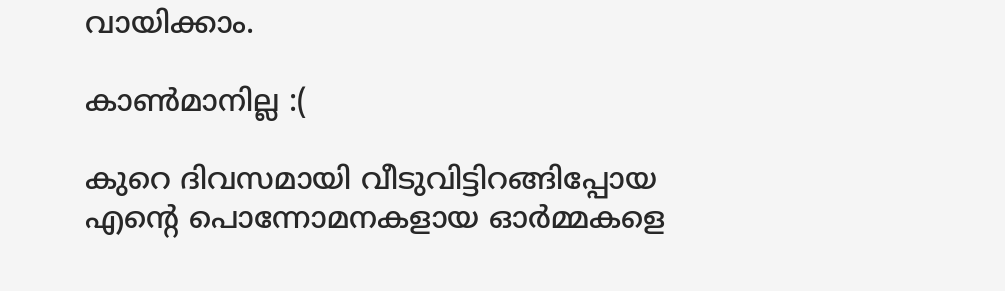വായിക്കാം.

കാണ്‍‌മാനില്ല :(

കുറെ ദിവസമായി വീടുവിട്ടിറങ്ങിപ്പോയ
എന്റെ പൊന്നോമനകളായ ഓര്‍മ്മകളെ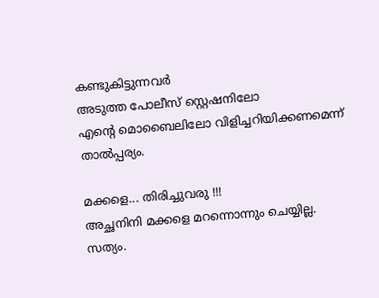കണ്ടുകിട്ടുന്നവര്‍
അടുത്ത പോലീസ് സ്റ്റെഷനിലോ
എന്റെ മൊബൈലിലോ വിളിച്ചറിയിക്കണമെന്ന് താല്‍പ്പര്യം.

മക്കളെ... തിരിച്ചുവരു !!!
അച്ഛനിനി മക്കളെ മറന്നൊന്നും ചെയ്യില്ല.
സത്യം.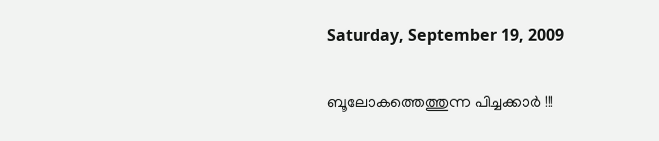Saturday, September 19, 2009

ബൂലോകത്തെത്തുന്ന പിച്ചക്കാര്‍ !!!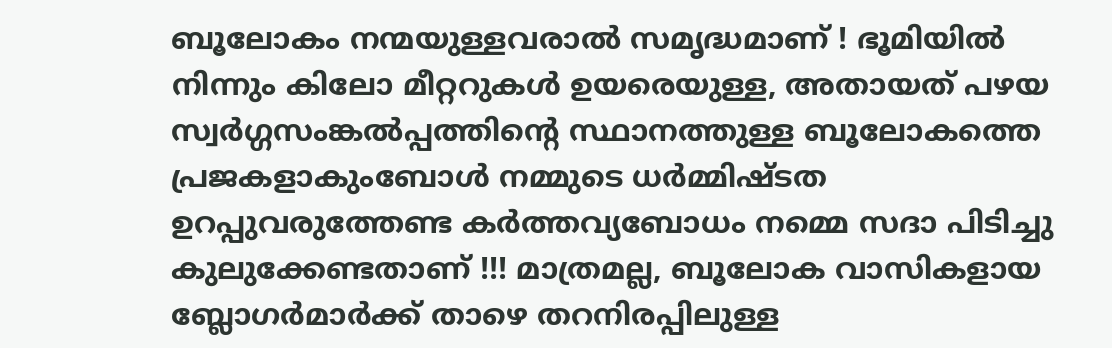ബൂലോകം നന്മയുള്ളവരാല്‍ സ‌മൃദ്ധമാണ് ! ഭൂമിയില്‍ നിന്നും കിലോ മീറ്ററുകള്‍ ഉയരെയുള്ള, അതായത് പഴയ സ്വര്‍ഗ്ഗസംങ്കല്‍പ്പത്തിന്റെ സ്ഥാനത്തുള്ള ബൂലോകത്തെ പ്രജകളാകുംബോള്‍ നമ്മുടെ ധര്‍മ്മിഷ്ടത ഉറപ്പുവരുത്തേണ്ട കര്‍ത്തവ്യബോധം നമ്മെ സദാ പിടിച്ചു കുലുക്കേണ്ടതാണ് !!! മാത്രമല്ല, ബൂലോക വാസികളായ ബ്ലോഗര്‍മാര്‍ക്ക് താഴെ തറനിരപ്പിലുള്ള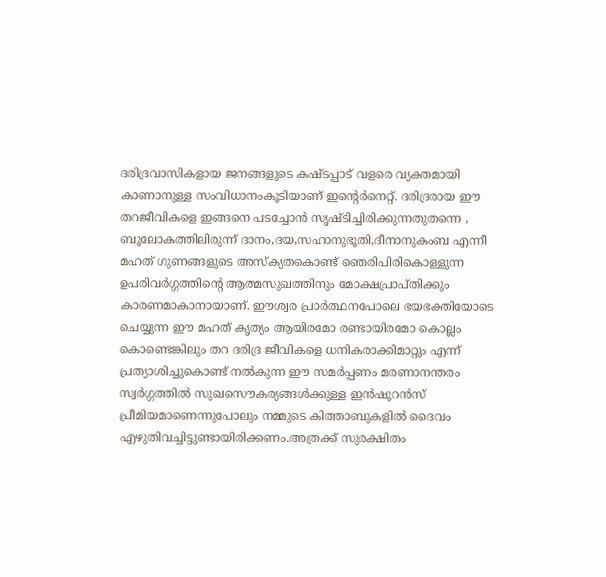ദരിദ്രവാസികളായ ജനങ്ങളുടെ കഷ്ടപ്പാട് വളരെ വ്യക്തമായി കാണാനുള്ള സംവിധാനംകൂടിയാണ് ഇന്റെര്‍നെറ്റ്. ദരിദ്രരായ ഈ തറജീവികളെ ഇങ്ങനെ പടച്ചോന്‍ സൃഷ്ടിച്ചിരിക്കുന്നതുതന്നെ , ബൂലോകത്തിലിരുന്ന് ദാനം,ദയ,സഹാനുഭൂതി,ദീനാനുകംബ എന്നീ മഹത് ഗുണങ്ങളുടെ അസ്ക്യതകൊണ്ട് ഞെരിപിരികൊള്ളുന്ന ഉപരിവര്‍ഗ്ഗത്തിന്റെ ആത്മസുഖത്തിനും മോക്ഷപ്രാപ്തിക്കും കാരണമാകാനായാണ്. ഈശ്വര പ്രാര്‍ത്ഥനപോലെ ഭയഭക്തിയോടെ ചെയ്യുന്ന ഈ മഹത് കൃത്യം ആയിരമോ രണ്ടായിരമോ കൊല്ലം കൊണ്ടെങ്കിലും തറ ദരിദ്ര ജീവികളെ ധനികരാക്കിമാറ്റും എന്ന് പ്രത്യാശിച്ചുകൊണ്ട് നല്‍കുന്ന ഈ സമര്‍പ്പണം മരണാനന്തരം സ്വര്‍ഗ്ഗത്തില്‍ സുഖസൌകര്യങ്ങള്‍ക്കുള്ള ഇന്‍ഷൂറന്‍സ് പ്രീമിയമാണെന്നുപോലും നമ്മുടെ കിത്താബുകളില്‍ ദൈവം എഴുതിവച്ചിട്ടുണ്ടായിരിക്കണം.അത്രക്ക് സുരക്ഷിതം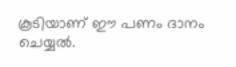കൂടിയാണ് ഈ പണം ദാനം ചെയ്യല്‍.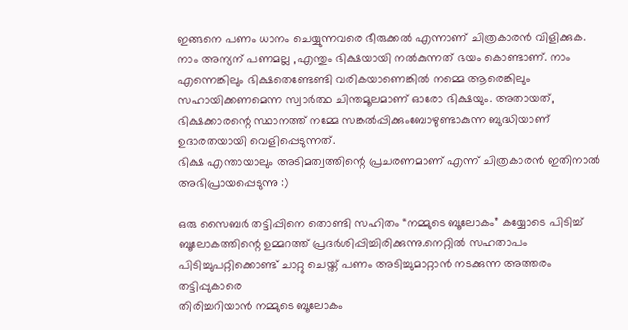ഇങ്ങനെ പണം ധാനം ചെയ്യുന്നവരെ ഭീരുക്കല്‍ എന്നാണ് ചിത്രകാരന്‍ വിളിക്കുക. നാം അന്യന് പണമല്ല ,എന്തും ഭിക്ഷയായി നല്‍കുന്നത് ഭയം കൊണ്ടാണ്. നാം എന്നെങ്കിലും ഭിക്ഷതെണ്ടേണ്ടി വരികയാണെങ്കില്‍ നമ്മെ ആരെങ്കിലും സഹായിക്കണമെന്ന സ്വാര്‍ത്ഥ ചിന്തമൂലമാണ് ഓരോ ഭിക്ഷയും. അതായത്, ഭിക്ഷക്കാരന്റെ സ്ഥാനത്ത് നമ്മേ സങ്കല്‍പ്പിക്കുംബോഴുണ്ടാകുന്ന ബുദ്ധിയാണ് ഉദാരതയായി വെളിപ്പെടുന്നത്.
ഭിക്ഷ എന്തായാലും അടിമത്വത്തിന്റെ പ്രചരണമാണ് എന്ന് ചിത്രകാരന്‍ ഇതിനാല്‍ അഭിപ്രായപ്പെടുന്നു :)

ഒരു സൈബര്‍ തട്ടിപ്പിനെ തൊണ്ടി സഹിതം “നമ്മുടെ ബൂലോകം” കയ്യോടെ പിടിച്ച് ബൂലോകത്തിന്റെ ഉമ്മറത്ത് പ്രദര്‍ശിപ്പിച്ചിരിക്കുന്നു.നെറ്റില്‍ സഹതാപം പിടിച്ചുപറ്റിക്കൊണ്ട് ചാറ്റു ചെയ്ത് പണം അടിച്ചുമാറ്റാന്‍ നടക്കുന്ന അത്തരം തട്ടിപ്പുകാരെ
തിരിച്ചറിയാന്‍ നമ്മുടെ ബൂലോകം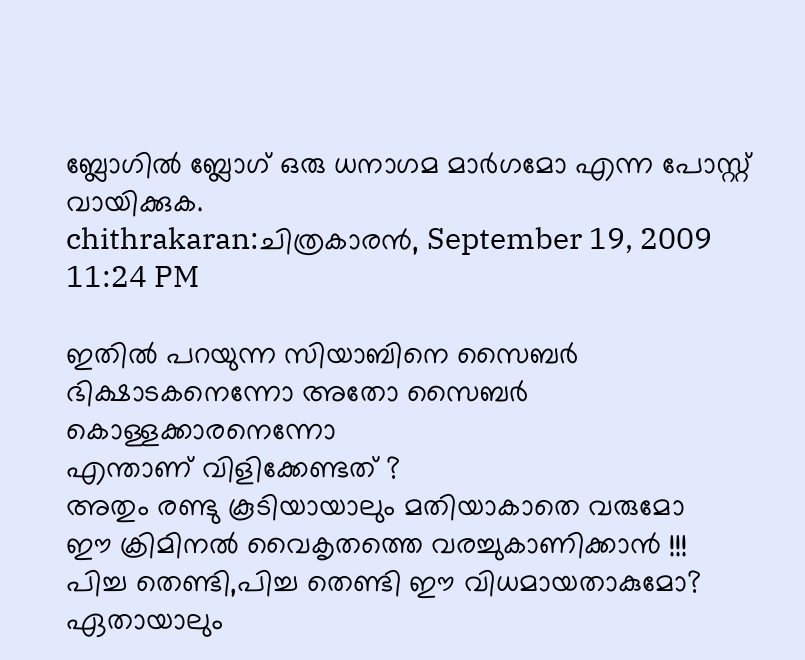ബ്ലോഗില്‍ ബ്ലോഗ് ഒരു ധനാഗമ മാര്‍ഗമോ എന്ന പോസ്റ്റ് വായിക്കുക.
chithrakaran:ചിത്രകാരന്‍, September 19, 2009 11:24 PM

ഇതില്‍ പറയുന്ന സിയാബിനെ സൈബര്‍ ഭിക്ഷാടകനെന്നോ അതോ സൈബര്‍ കൊള്ളക്കാരനെന്നോ
എന്താണ് വിളിക്കേണ്ടത് ?
അതും രണ്ടു കൂടിയായാലും മതിയാകാതെ വരുമോ
ഈ ക്രിമിനല്‍ വൈകൃതത്തെ വരച്ചുകാണിക്കാന്‍ !!!
പിച്ച തെണ്ടി,പിച്ച തെണ്ടി ഈ വിധമായതാകുമോ?
ഏതായാലും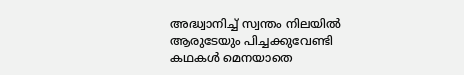അദ്ധ്വാനിച്ച് സ്വന്തം നിലയില്‍
ആരുടേയും പിച്ചക്കുവേണ്ടി കഥകള്‍ മെനയാതെ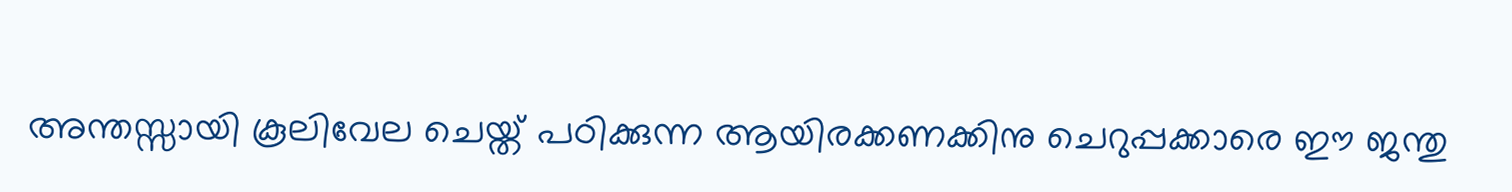അന്തസ്സായി കൂലിവേല ചെയ്ത് പഠിക്കുന്ന ആയിരക്കണക്കിനു ചെറുപ്പക്കാരെ ഈ ജന്തു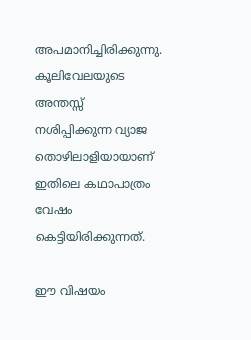അപമാനിച്ചിരിക്കുന്നു. കൂലിവേലയുടെ അന്തസ്സ്
നശിപ്പിക്കുന്ന വ്യാജ തൊഴിലാളിയായാണ് ഇതിലെ കഥാപാത്രം വേഷം കെട്ടിയിരിക്കുന്നത്.

ഈ വിഷയം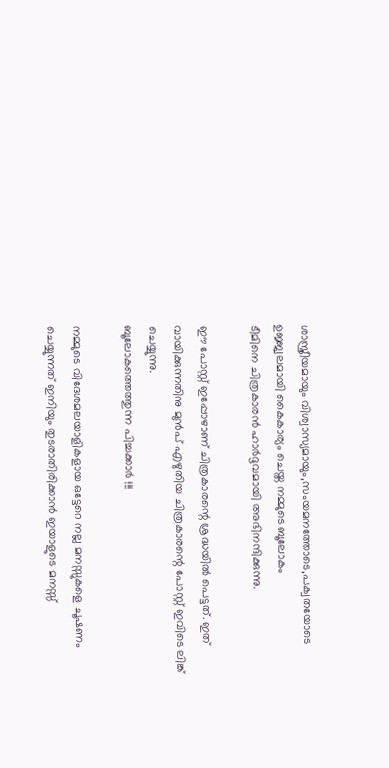ശാസ്ത്രീയമായും വിശ്വാസ്യമായും,സംയമനത്തോടെ,പക്വതയോടെ
ഉജ്ജ്വലമായി കൈകാര്യം ചെയ്ത നമ്മുടെ ബൂലോകം
ടീമിനെ ചിത്രകാരന്‍ ഹാര്‍ദ്ദവമായി അഭിനന്ദിക്കുന്നു.

ഈ പോസ്റ്റ് ഇപ്പോഴാണ് ചിത്രകാരന്റെ ശ്രദ്ധയില്‍ പെട്ടത്. ഇത് വായിക്കുന്നതിനു മുന്‍പ് എഴുതിയ ചിത്രകാരന്റെ പോസ്റ്റ് ഇവിടെ ലിങ്ക് ചെയ്യുന്നു.
ബൂലോകത്തെത്തുന്ന പിച്ചക്കാര്‍ !!!

നമ്മുടെ വിദേശമലയാളികളായ ഒട്ടേറെ നല്ല മനസ്സുകളെ ചൂഷണം ചെയ്യുന്നത് ഇനിയും തുടരാതിരിക്കാന്‍ ഇയാളുടെ മനസ്സ്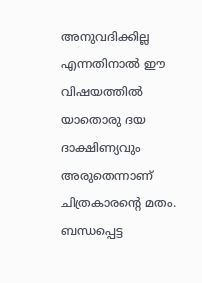അനുവദിക്കില്ല എന്നതിനാല്‍ ഈ വിഷയത്തില്‍ യാതൊരു ദയ ദാക്ഷിണ്യവും അരുതെന്നാണ് ചിത്രകാരന്റെ മതം.
ബന്ധപ്പെട്ട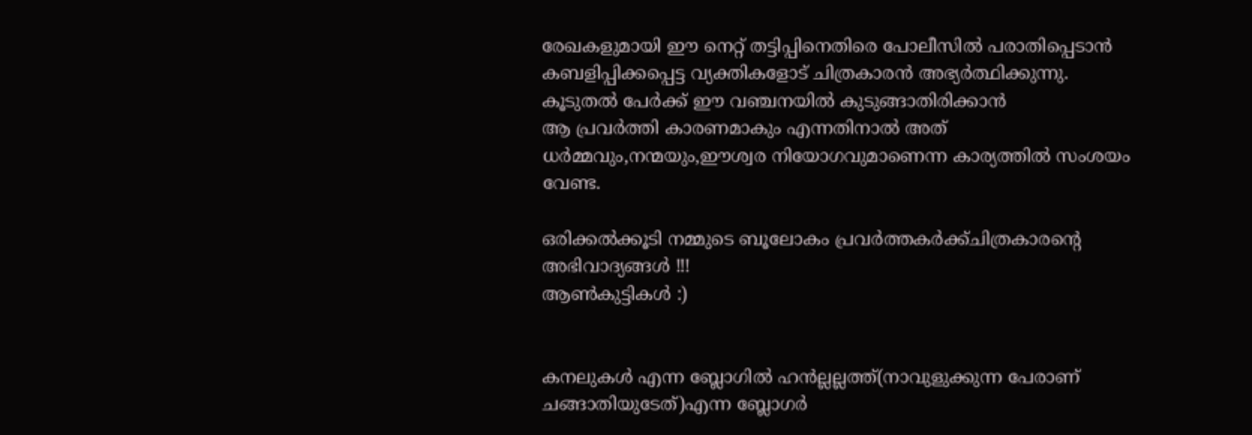രേഖകളുമായി ഈ നെറ്റ് തട്ടിപ്പിനെതിരെ പോലീസില്‍ പരാതിപ്പെടാന്‍ കബളിപ്പിക്കപ്പെട്ട വ്യക്തികളോട് ചിത്രകാരന്‍ അഭ്യര്‍ത്ഥിക്കുന്നു.
കൂടുതല്‍ പേര്‍ക്ക് ഈ വഞ്ചനയില്‍ കുടുങ്ങാതിരിക്കാന്‍
ആ പ്രവര്‍ത്തി കാരണമാകും എന്നതിനാല്‍ അത്
ധര്‍മ്മവും,നന്മയും,ഈശ്വര നിയോഗവുമാണെന്ന കാര്യത്തില്‍ സംശയം വേണ്ട.

ഒരിക്കല്‍ക്കൂടി നമ്മുടെ ബൂലോകം പ്രവര്‍ത്തകര്‍ക്ക്ചിത്രകാരന്റെ അഭിവാദ്യങ്ങള്‍ !!!
ആണ്‍കുട്ടികള്‍ :)


കനലുകള്‍ എന്ന ബ്ലോഗില്‍ ഹന്‍ല്ലല്ലത്ത്(നാവുളുക്കുന്ന പേരാണ് ചങ്ങാതിയുടേത്)എന്ന ബ്ലോഗര്‍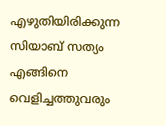എഴുതിയിരിക്കുന്ന സിയാബ് സത്യം എങ്ങിനെ വെളിച്ചത്തുവരും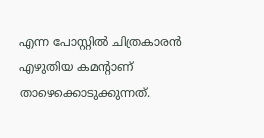എന്ന പോസ്റ്റില്‍ ചിത്രകാരന്‍ എഴുതിയ കമന്റാണ് താഴെക്കൊടുക്കുന്നത്.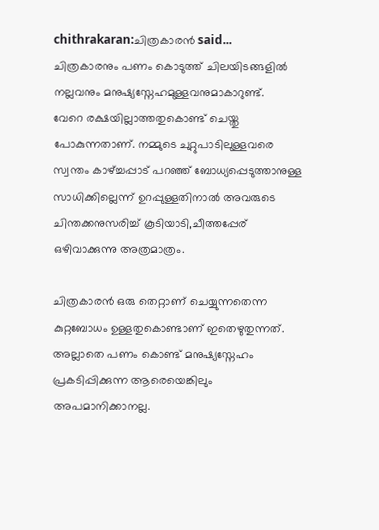chithrakaran:ചിത്രകാരന്‍ said...
ചിത്രകാരനും പണം കൊടുത്ത് ചിലയിടങ്ങളില്‍ നല്ലവനും മനുഷ്യസ്നേഹമുള്ളവനുമാകാറുണ്ട്.
വേറെ രക്ഷയില്ലാത്തതുകൊണ്ട് ചെയ്തു പോകുന്നതാണ്. നമ്മുടെ ചുറ്റുപാടിലുള്ളവരെ സ്വന്തം കാഴ്ച്ചപ്പാട് പറഞ്ഞ് ബോധ്യപ്പെടുത്താനുള്ള
സാധിക്കില്ലെന്ന് ഉറപ്പുള്ളതിനാല്‍ അവരുടെ ചിന്തക്കനുസരിച്ച് കൂടിയാടി,ചീത്തപ്പേര് ഒഴിവാക്കുന്നു അത്രമാത്രം.

ചിത്രകാരന്‍ ഒരു തെറ്റാണ് ചെയ്യുന്നതെന്ന കുറ്റബോധം ഉള്ളതുകൊണ്ടാണ് ഇതെഴുതുന്നത്. അല്ലാതെ പണം കൊണ്ട് മനുഷ്യസ്നേഹം പ്രകടിപ്പിക്കുന്ന ആരെയെങ്കിലും അപമാനിക്കാനല്ല.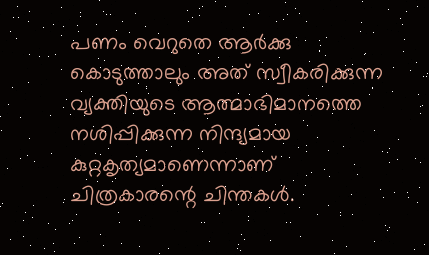പണം വെറുതെ ആര്‍ക്കു കൊടുത്താലും അത് സ്വീകരിക്കുന്ന വ്യക്തിയുടെ ആത്മാഭിമാനത്തെ നശിപ്പിക്കുന്ന നിന്ദ്യമായ കുറ്റകൃത്യമാണെന്നാണ്
ചിത്രകാരന്റെ ചിന്തകള്‍.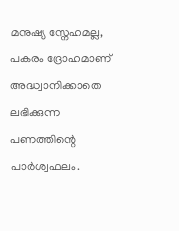മനുഷ്യ സ്നേഹമല്ല,
പകരം ദ്രോഹമാണ് അദ്ധ്വാനിക്കാതെ ലഭിക്കുന്ന പണത്തിന്റെ പാര്‍ശ്വഫലം.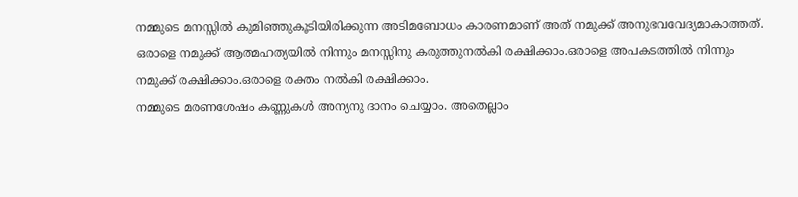നമ്മുടെ മനസ്സില്‍ കുമിഞ്ഞുകൂടിയിരിക്കുന്ന അടിമബോധം കാരണമാണ് അത് നമുക്ക് അനുഭവവേദ്യമാകാത്തത്.
ഒരാളെ നമുക്ക് ആത്മഹത്യയില്‍ നിന്നും മനസ്സിനു കരുത്തുനല്‍കി രക്ഷിക്കാം.ഒരാളെ അപകടത്തില്‍ നിന്നും നമുക്ക് രക്ഷിക്കാം.ഒരാളെ രക്തം നല്‍കി രക്ഷിക്കാം.
നമ്മുടെ മരണശേഷം കണ്ണുകള്‍ അന്യനു ദാനം ചെയ്യാം. അതെല്ലാം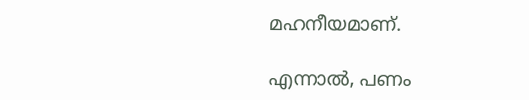മഹനീയമാണ്.

എന്നാല്‍, പണം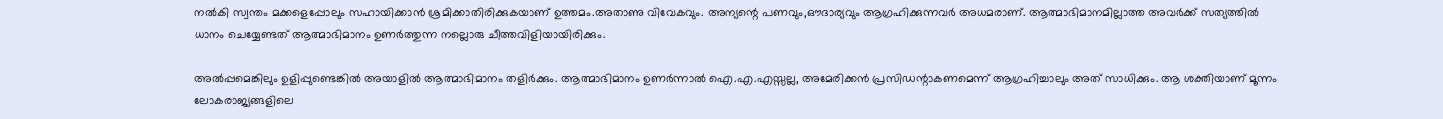നല്‍കി സ്വന്തം മക്കളെപ്പോലും സഹായിക്കാന്‍ ശ്രമിക്കാതിരിക്കുകയാണ് ഉത്തമം.അതാണു വിവേകവും. അന്യന്റെ പണവും,ഔദാര്യവും ആഗ്രഹിക്കുന്നവര്‍ അധമരാണ്. ആത്മാഭിമാനമില്ലാത്ത അവര്‍ക്ക് സത്യത്തില്‍ ധാനം ചെയ്യേണ്ടത് ആത്മാഭിമാനം ഉണര്‍ത്തുന്ന നല്ലൊരു ചീത്തവിളിയായിരിക്കും.

അല്‍പ്പമെങ്കിലും ഉളിപ്പുണ്ടെങ്കില്‍ അയാളില്‍ ആത്മാഭിമാനം തളിര്‍ക്കും. ആത്മാഭിമാനം ഉണര്‍ന്നാല്‍ ഐ.എ.എസ്സല്ല, അമേരിക്കന്‍ പ്രസിഡന്റാകണമെന്ന് ആഗ്രഹിച്ചാലും അത് സാധിക്കും. ആ ശക്തിയാണ് മൂന്നം ലോകരാജ്യങ്ങളിലെ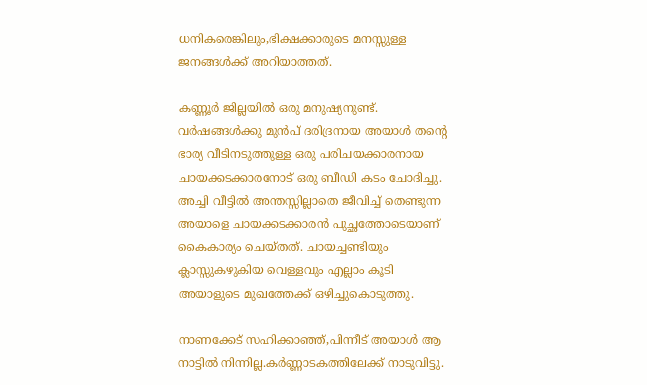ധനികരെങ്കിലും,ഭിക്ഷക്കാരുടെ മനസ്സുള്ള ജനങ്ങള്‍ക്ക് അറിയാത്തത്.

കണ്ണൂര്‍ ജില്ലയില്‍ ഒരു മനുഷ്യനുണ്ട്.
വര്‍ഷങ്ങള്‍ക്കു മുന്‍പ് ദരിദ്രനായ അയാള്‍ തന്റെ ഭാര്യ വീടിനടുത്തുള്ള ഒരു പരിചയക്കാരനായ ചായക്കടക്കാരനോട് ഒരു ബീഡി കടം ചോദിച്ചു. അച്ചി വീട്ടില്‍ അന്തസ്സില്ലാതെ ജീവിച്ച് തെണ്ടുന്ന അയാളെ ചായക്കടക്കാരന്‍ പുച്ഛത്തോടെയാണ് കൈകാര്യം ചെയ്തത്. ചായച്ചണ്ടിയും ക്ലാസ്സുകഴുകിയ വെള്ളവും എല്ലാം കൂടി അയാളുടെ മുഖത്തേക്ക് ഒഴിച്ചുകൊടുത്തു.

നാണക്കേട് സഹിക്കാഞ്ഞ്,പിന്നീട് അയാള്‍ ആ നാട്ടില്‍ നിന്നില്ല.കര്‍ണ്ണാടകത്തിലേക്ക് നാടുവിട്ടു.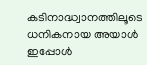കടിനാദ്ധ്വാനത്തിലൂടെ ധനികനായ അയാള്‍ ഇപ്പോള്‍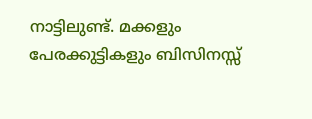നാട്ടിലുണ്ട്. മക്കളും പേരക്കുട്ടികളും ബിസിനസ്സ്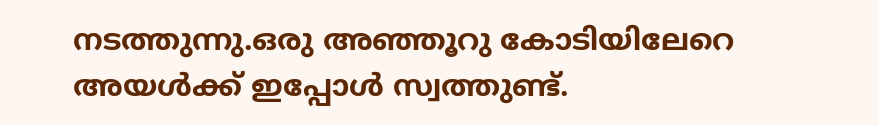നടത്തുന്നു.ഒരു അഞ്ഞൂറു കോടിയിലേറെ അയള്‍ക്ക് ഇപ്പോള്‍ സ്വത്തുണ്ട്.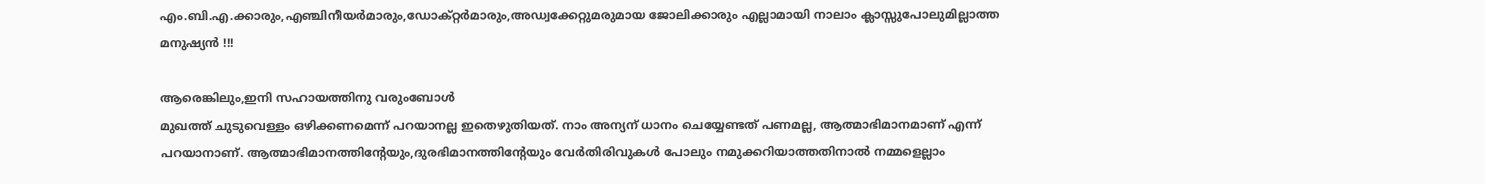എം.ബി.എ.ക്കാരും,എഞ്ചിനീയര്‍മാരും,ഡോക്റ്റര്‍മാരും,അഡ്വക്കേറ്റുമരുമായ ജോലിക്കാരും എല്ലാമായി നാലാം ക്ലാസ്സുപോലുമില്ലാത്ത മനുഷ്യന്‍ !!!

ആരെങ്കിലും,ഇനി സഹായത്തിനു വരുംബോള്‍
മുഖത്ത് ചുടുവെള്ളം ഒഴിക്കണമെന്ന് പറയാനല്ല ഇതെഴുതിയത്. നാം അന്യന് ധാനം ചെയ്യേണ്ടത് പണമല്ല, ആത്മാഭിമാനമാണ് എന്ന് പറയാനാണ്. ആത്മാഭിമാനത്തിന്റേയും,ദുരഭിമാനത്തിന്റേയും വേര്‍തിരിവുകള്‍ പോലും നമുക്കറിയാത്തതിനാല്‍ നമ്മളെല്ലാം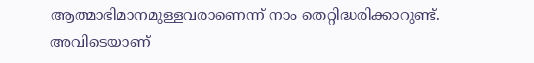ആത്മാഭിമാനമുള്ളവരാണെന്ന് നാം തെറ്റിദ്ധരിക്കാറുണ്ട്. അവിടെയാണ്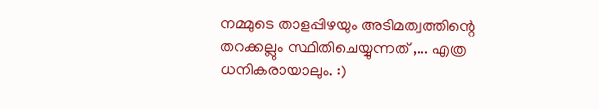നമ്മുടെ താളപ്പിഴയും അടിമത്വത്തിന്റെ തറക്കല്ലും സ്ഥിതിചെയ്യുന്നത് ,... എത്ര ധനികരായാലും. :)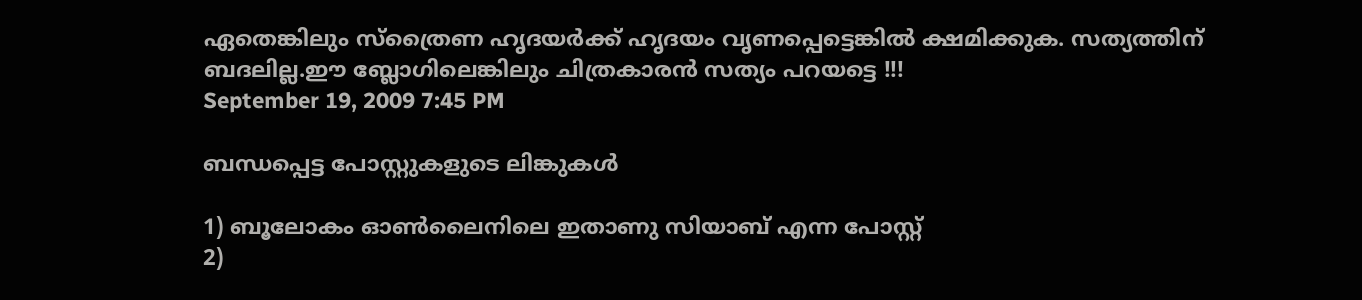ഏതെങ്കിലും സ്ത്രൈണ ഹൃദയര്‍ക്ക് ഹൃദയം വൃണപ്പെട്ടെങ്കില്‍ ക്ഷമിക്കുക. സത്യത്തിന് ബദലില്ല.ഈ ബ്ലോഗിലെങ്കിലും ചിത്രകാരന്‍ സത്യം പറയട്ടെ !!!
September 19, 2009 7:45 PM

ബന്ധപ്പെട്ട പോസ്റ്റുകളുടെ ലിങ്കുകള്‍

1) ബൂലോകം ഓണ്‍ലൈനിലെ ഇതാണു സിയാബ് എന്ന പോസ്റ്റ്
2)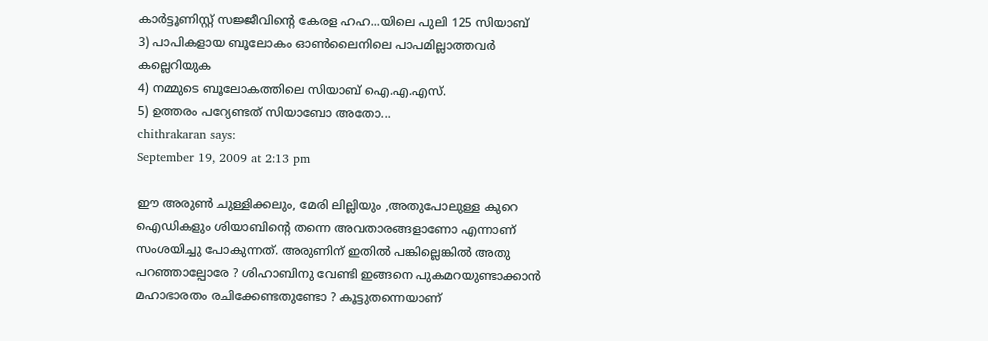കാര്‍ട്ടൂണിസ്റ്റ് സജ്ജീവിന്റെ കേരള ഹഹ...യിലെ പുലി 125 സിയാബ്
3) പാപികളായ ബൂലോകം ഓണ്‍ലൈനിലെ പാപമില്ലാത്തവര്‍ കല്ലെറിയുക
4) നമ്മുടെ ബൂലോകത്തിലെ സിയാബ് ഐ.എ.എസ്.
5) ഉത്തരം പറ്യേണ്ടത് സിയാബോ അതോ...
chithrakaran says:
September 19, 2009 at 2:13 pm

ഈ അരുണ്‍ ചുള്ളിക്കലും, മേരി ലില്ലിയും ,അതുപോലുള്ള കുറെ ഐഡികളും ശിയാബിന്റെ തന്നെ അവതാരങ്ങളാണോ എന്നാണ് സംശയിച്ചു പോകുന്നത്. അരുണിന് ഇതില്‍ പങ്കില്ലെങ്കില്‍ അതു പറഞ്ഞാല്പോരേ ? ശിഹാബിനു വേണ്ടി ഇങ്ങനെ പുകമറയുണ്ടാക്കാന്‍ മഹാഭാരതം രചിക്കേണ്ടതുണ്ടോ ? കൂട്ടുതന്നെയാണ്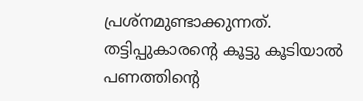പ്രശ്നമുണ്ടാക്കുന്നത്. തട്ടിപ്പുകാരന്റെ കൂട്ടു കൂടിയാല്‍ പണത്തിന്റെ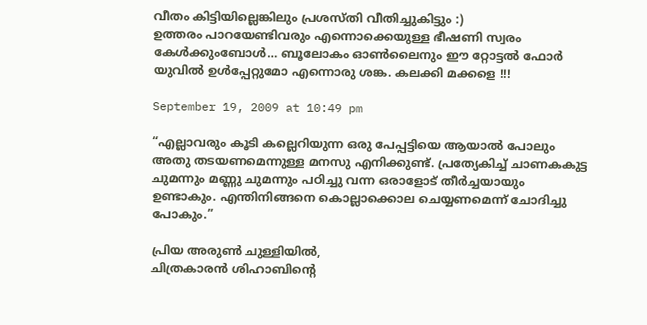വീതം കിട്ടിയില്ലെങ്കിലും പ്രശസ്തി വീതിച്ചുകിട്ടും :)
ഉത്തരം പാറയേണ്ടിവരും എന്നൊക്കെയുള്ള ഭീഷണി സ്വരം കേള്‍ക്കുംബോള്‍… ബൂലോകം ഓണ്‍ലൈനും ഈ റ്റോട്ടല്‍ ഫോര്‍ യുവില്‍ ഉള്‍പ്പേറ്റുമോ എന്നൊരു ശങ്ക. കലക്കി മക്കളെ !!!

September 19, 2009 at 10:49 pm

“എല്ലാവരും കൂടി കല്ലെറിയുന്ന ഒരു പേപ്പട്ടിയെ ആയാല്‍ പോലും അതു തടയണമെന്നുള്ള മനസു എനിക്കുണ്ട്. പ്രത്യേകിച്ച് ചാണകകുട്ട ചുമന്നും മണ്ണു ചുമന്നും പഠിച്ചു വന്ന ഒരാളോട് തീര്‍ച്ചയായും ഉണ്ടാകും. എന്തിനിങ്ങനെ കൊല്ലാക്കൊല ചെയ്യണമെന്ന് ചോദിച്ചു പോകും.”

പ്രിയ അരുണ്‍ ചുള്ളിയില്‍,
ചിത്രകാരന്‍ ശിഹാബിന്റെ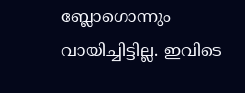ബ്ലോഗൊന്നും വായിച്ചിട്ടില്ല. ഇവിടെ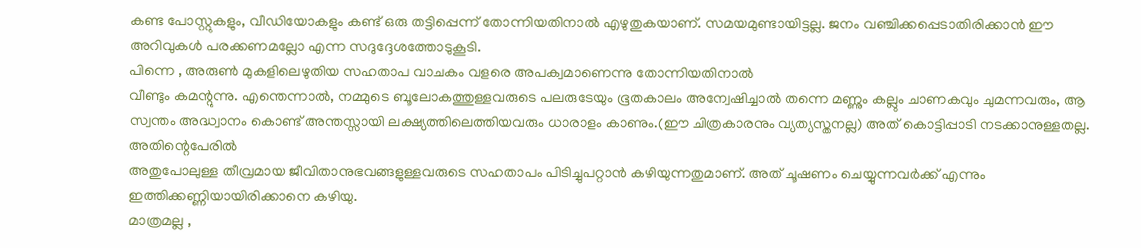കണ്ട പോസ്റ്റുകളും, വീഡിയോകളും കണ്ട് ഒരു തട്ടിപ്പെന്ന് തോന്നിയതിനാല്‍ എഴുതുകയാണ്. സമയമുണ്ടായിട്ടല്ല. ജനം വഞ്ചിക്കപ്പെടാതിരിക്കാന്‍ ഈ അറിവുകള്‍ പരക്കണമല്ലോ എന്ന സദുദ്ദേശത്തോടുകൂടി.
പിന്നെ , അരുണ്‍ മുകളിലെഴുതിയ സഹതാപ വാചകം വളരെ അപക്വമാണെന്നു തോന്നിയതിനാല്‍
വീണ്ടും കമന്റുന്നു. എന്തെന്നാല്‍, നമ്മുടെ ബൂലോകത്തുള്ളവരുടെ പലരുടേയും ഭൂതകാലം അന്വേഷിച്ചാല്‍ തന്നെ മണ്ണും കല്ലും ചാണകവും ചുമന്നവരും, ആ സ്വന്തം അദ്ധ്വാനം കൊണ്ട് അന്തസ്സായി ലക്ഷ്യത്തിലെത്തിയവരും ധാരാളം കാണും.(ഈ ചിത്രകാരനും വ്യത്യസ്തനല്ല) അത് കൊട്ടിപ്പാടി നടക്കാനുള്ളതല്ല. അതിന്റെപേരില്‍
അതുപോലുള്ള തീവ്രമായ ജീവിതാനുഭവങ്ങളുള്ളവരുടെ സഹതാപം പിടിച്ചുപറ്റാന്‍ കഴിയുന്നതുമാണ്. അത് ചൂഷണം ചെയ്യുന്നവര്‍ക്ക് എന്നും ഇത്തിക്കണ്ണിയായിരിക്കാനെ കഴിയു.
മാത്രമല്ല ,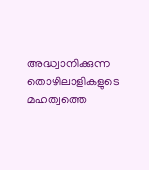അദ്ധ്വാനിക്കുന്ന തൊഴിലാളികളുടെ മഹത്വത്തെ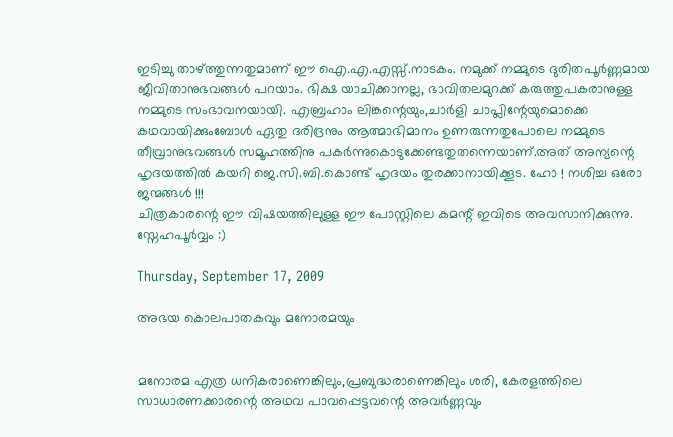ഇടിച്ചു താഴ്ത്തുന്നതുമാണ് ഈ ഐ.എ.എസ്സ്.നാടകം. നമുക്ക് നമ്മുടെ ദുരിതപൂര്‍ണ്ണമായ ജീവിതാനുഭവങ്ങള്‍ പറയാം. ഭിക്ഷ യാചിക്കാനല്ല, ഭാവിതലമുറക്ക് കരുത്തുപകരാനുള്ള നമ്മുടെ സംഭാവനയായി. എബ്രഹാം ലിങ്കന്റെയും,ചാര്‍ളി ചാപ്ലിന്റേയുമൊക്കെ കഥവായിക്കുംബോള്‍ ഏതു ദരിദ്രനും ആത്മാഭിമാനം ഉണരുന്നതുപോലെ നമ്മുടെ തീവ്രാനുഭവങ്ങള്‍ സമൂഹത്തിനു പകര്‍ന്നുകൊടുക്കേണ്ടതുതന്നെയാണ്.അത് അന്യന്റെ ഹൃദയത്തില്‍ കയറി ജെ.സി.ബി.കൊണ്ട് ഹൃദയം തുരക്കാനായിക്കൂട. ഹോ ! നശിച്ച ഒരോ ജന്മങ്ങള്‍ !!!
ചിത്രകാരന്റെ ഈ വിഷയത്തിലുള്ള ഈ പോസ്റ്റിലെ കമന്റ് ഇവിടെ അവസാനിക്കുന്നു.
സ്നേഹപൂര്‍വ്വം :)

Thursday, September 17, 2009

അഭയ കൊലപാതകവും മനോരമയും


മനോരമ എത്ര ധനികരാണെങ്കിലും,പ്രബുദ്ധരാണെങ്കിലും ശരി, കേരളത്തിലെ സാധാരണക്കാരന്റെ അഥവ പാവപ്പെട്ടവന്റെ അവര്‍ണ്ണവും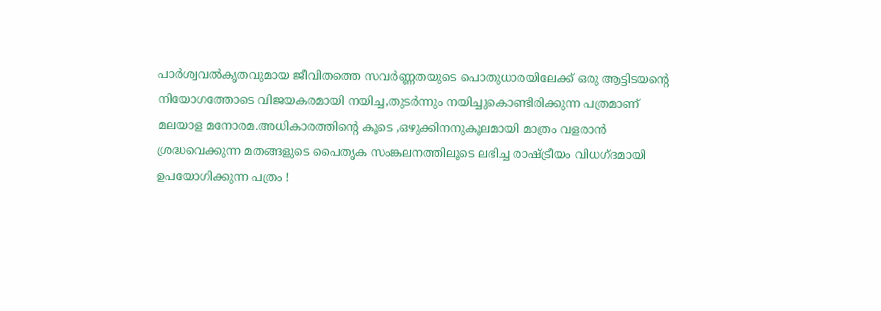പാര്‍ശ്വവല്‍കൃതവുമായ ജീവിതത്തെ സവര്‍ണ്ണതയുടെ പൊതുധാരയിലേക്ക് ഒരു ആട്ടിടയന്റെ നിയോഗത്തോടെ വിജയകരമായി നയിച്ച,തുടര്‍ന്നും നയിച്ചുകൊണ്ടിരിക്കുന്ന പത്രമാണ് മലയാള മനോരമ.അധികാരത്തിന്റെ കൂടെ ,ഒഴുക്കിനനുകൂലമായി മാത്രം വളരാന്‍ ശ്രദ്ധവെക്കുന്ന മതങ്ങളുടെ പൈതൃക സംങ്കലനത്തിലൂടെ ലഭിച്ച രാഷ്ട്രീയം വിധഗ്ദമായി ഉപയോഗിക്കുന്ന പത്രം !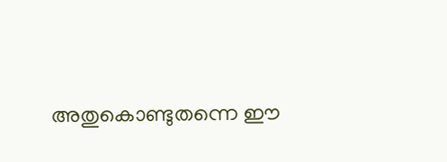അതുകൊണ്ടുതന്നെ ഈ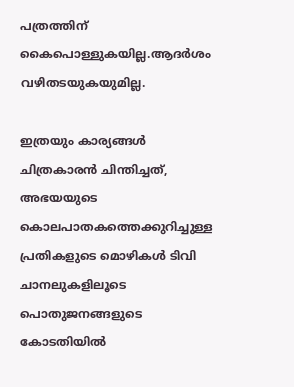പത്രത്തിന് കൈപൊള്ളുകയില്ല.ആദര്‍ശം വഴിതടയുകയുമില്ല.

ഇത്രയും കാര്യങ്ങള്‍ ചിത്രകാരന്‍ ചിന്തിച്ചത്, അഭയയുടെ കൊലപാതകത്തെക്കുറിച്ചുള്ള പ്രതികളുടെ മൊഴികള്‍ ടിവി ചാനലുകളിലൂടെ
പൊതുജനങ്ങളുടെ കോടതിയില്‍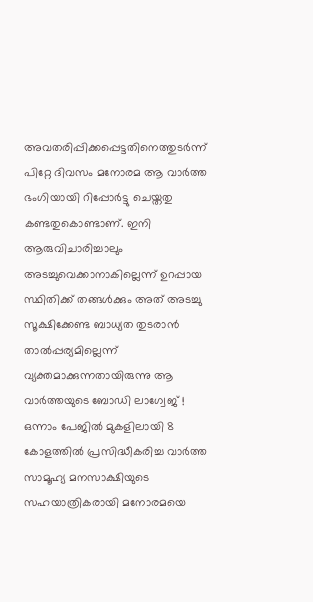അവതരിപ്പിക്കപ്പെട്ടതിനെത്തുടര്‍ന്ന് പിറ്റേ ദിവസം മനോരമ ആ വാര്‍ത്ത ഭംഗിയായി റിപ്പോര്‍ട്ടു ചെയ്തതു കണ്ടതുകൊണ്ടാണ്. ഇനി ആരുവിചാരിച്ചാലും അടച്ചുവെക്കാനാകില്ലെന്ന് ഉറപ്പായ സ്ഥിതിക്ക് തങ്ങള്‍ക്കും അത് അടച്ചു സൂക്ഷിക്കേണ്ട ബാധ്യത തുടരാന്‍ താല്‍പ്പര്യമില്ലെന്ന് വ്യക്തമാക്കുന്നതായിരുന്നു ആ വാര്‍ത്തയുടെ ബോഡി ലാഗ്വേജ് !
ഒന്നാം പേജില്‍ മുകളിലായി 8 കോളത്തില്‍ പ്രസിദ്ധീകരിച്ച വാര്‍ത്ത സാമൂഹ്യ മനസാക്ഷിയുടെ സഹയാത്രികരായി മനോരമയെ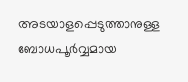അടയാളപ്പെടുത്താനുള്ള ബോധപൂര്‍വ്വമായ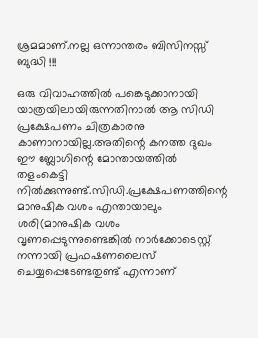ശ്രമമാണ്.നല്ല ഒന്നാന്തരം ബിസിനസ്സ് ബുദ്ധി !!!

ഒരു വിവാഹത്തില്‍ പങ്കെടുക്കാനായി യാത്രയിലായിരുന്നതിനാല്‍ ആ സിഡി പ്രക്ഷേപണം ചിത്രകാരനു കാണാനായില്ല.അതിന്റെ കനത്ത ദുഖം ഈ ബ്ലോഗിന്റെ മോന്തായത്തില്‍ തളംകെട്ടി നില്‍ക്കുന്നുണ്ട്.സിഡി.പ്രക്ഷേപണത്തിന്റെ മാനുഷിക വശം എന്തായാലും ശരി(മാനുഷിക വശം വൃണപ്പെടുന്നുണ്ടെങ്കില്‍ നാര്‍ക്കോടെസ്റ്റ് നന്നായി പ്രഫഷണലൈസ് ചെയ്യപ്പെടേണ്ടതുണ്ട് എന്നാണ്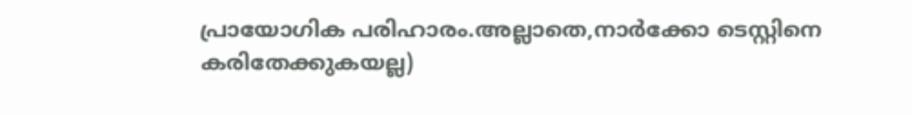പ്രായോഗിക പരിഹാരം.അല്ലാതെ,നാര്‍ക്കോ ടെസ്റ്റിനെ കരിതേക്കുകയല്ല)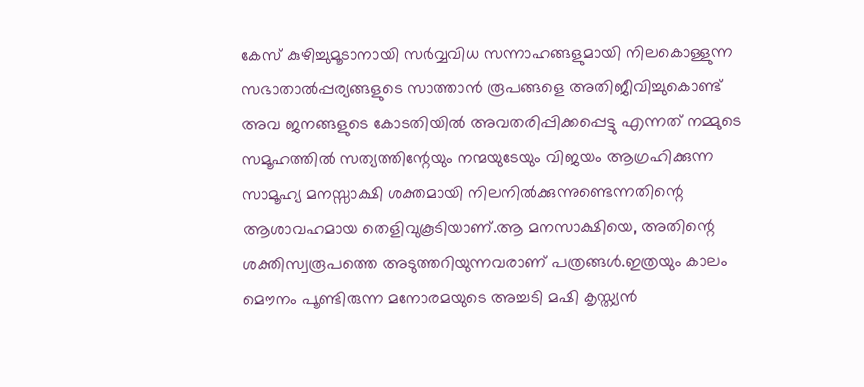കേസ് കുഴിച്ചുമൂടാനായി സര്‍വ്വവിധ സന്നാഹങ്ങളുമായി നിലകൊള്ളുന്ന സഭാതാല്‍പ്പര്യങ്ങളുടെ സാത്താന്‍ രൂപങ്ങളെ അതിജീവിച്ചുകൊണ്ട് അവ ജനങ്ങളുടെ കോടതിയില്‍ അവതരിപ്പിക്കപ്പെട്ടു എന്നത് നമ്മുടെ സമൂഹത്തില്‍ സത്യത്തിന്റേയും നന്മയുടേയും വിജയം ആഗ്രഹിക്കുന്ന സാമൂഹ്യ മനസ്സാക്ഷി ശക്തമായി നിലനില്‍ക്കുന്നുണ്ടെന്നതിന്റെ ആശാവഹമായ തെളിവുകൂടിയാണ്.ആ മനസാക്ഷിയെ, അതിന്റെ ശക്തിസ്വരൂപത്തെ അടുത്തറിയുന്നവരാണ് പത്രങ്ങള്‍.ഇത്രയും കാലം മൌനം‌ പൂണ്ടിരുന്ന മനോരമയുടെ അച്ചടി മഷി കൃസ്ത്യന്‍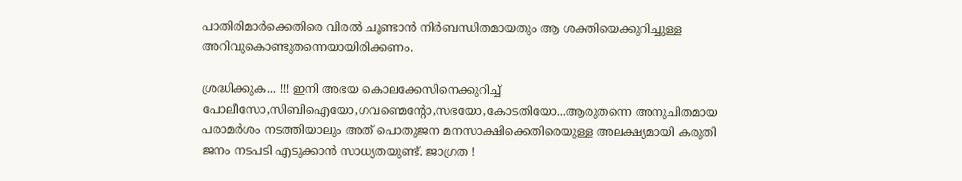പാതിരിമാര്‍ക്കെതിരെ വിരല്‍ ചൂണ്ടാന്‍ നിര്‍ബന്ധിതമായതും ആ ശക്തിയെക്കുറിച്ചുള്ള അറിവുകൊണ്ടുതന്നെയായിരിക്കണം.

ശ്രദ്ധിക്കുക... !!! ഇനി അഭയ കൊലക്കേസിനെക്കുറിച്ച് പോലീസോ,സിബിഐയോ,ഗവണ്മെന്റോ,സഭയോ,കോടതിയോ...ആരുതന്നെ അനുചിതമായ പരാമര്‍ശം നടത്തിയാലും അത് പൊതുജന മനസാക്ഷിക്കെതിരെയുള്ള അലക്ഷ്യമായി കരുതി ജനം നടപടി എടുക്കാന്‍ സാധ്യതയുണ്ട്. ജാഗ്രത !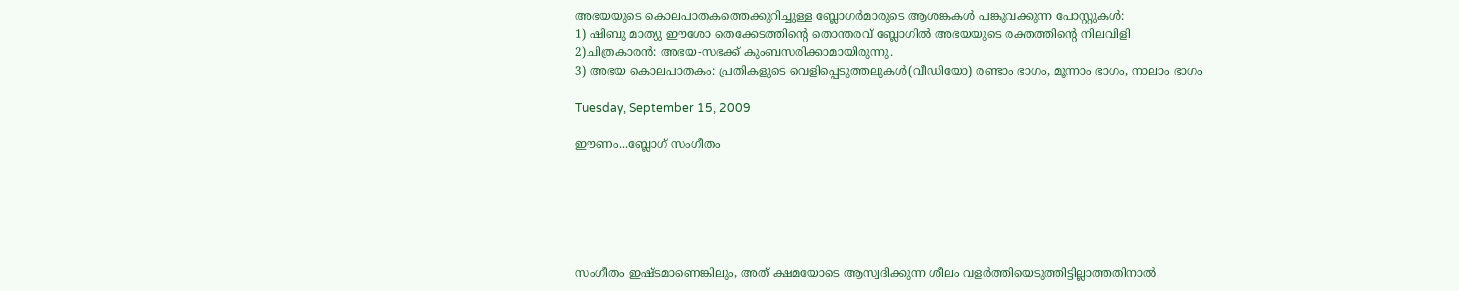അഭയയുടെ കൊലപാതകത്തെക്കുറിച്ചുള്ള ബ്ലോഗര്‍മാരുടെ ആശങ്കകള്‍ പങ്കുവക്കുന്ന പോസ്റ്റുകള്‍:
1) ഷിബു മാത്യു ഈശോ തെക്കേടത്തിന്റെ തൊന്തരവ് ബ്ലോഗില്‍ അഭയയുടെ രക്തത്തിന്റെ നിലവിളി
2)ചിത്രകാരന്‍: അഭയ-സഭക്ക് കുംബസരിക്കാമായിരുന്നു.
3) അഭയ കൊലപാതകം: പ്രതികളുടെ വെളിപ്പെടുത്തലുകള്‍(വീഡിയോ) രണ്ടാം ഭാഗം, മൂന്നാം ഭാഗം, നാലാം ഭാഗം

Tuesday, September 15, 2009

ഈണം...ബ്ലോഗ് സംഗീതം






സംഗീതം ഇഷ്ടമാണെങ്കിലും, അത് ക്ഷമയോടെ ആസ്വദിക്കുന്ന ശീലം വളര്‍ത്തിയെടുത്തിട്ടില്ലാത്തതിനാല്‍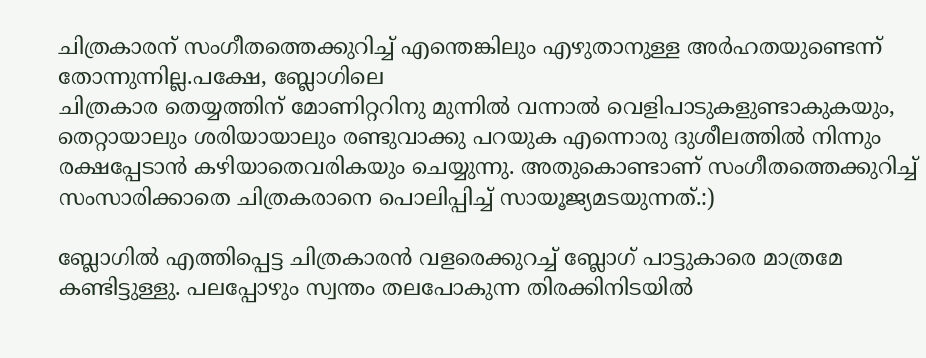ചിത്രകാരന് സംഗീതത്തെക്കുറിച്ച് എന്തെങ്കിലും എഴുതാനുള്ള അര്‍ഹതയുണ്ടെന്ന് തോന്നുന്നില്ല.പക്ഷേ, ബ്ലോഗിലെ
ചിത്രകാര തെയ്യത്തിന് മോണിറ്ററിനു മുന്നില്‍ വന്നാല്‍ വെളിപാടുകളുണ്ടാകുകയും, തെറ്റായാലും ശരിയായാലും രണ്ടുവാക്കു പറയുക എന്നൊരു ദുശീലത്തില്‍ നിന്നും രക്ഷപ്പേടാന്‍ കഴിയാതെവരികയും ചെയ്യുന്നു. അതുകൊണ്ടാണ് സംഗീതത്തെക്കുറിച്ച് സംസാരിക്കാതെ ചിത്രകരാനെ പൊലിപ്പിച്ച് സായൂജ്യമടയുന്നത്‌.:)

ബ്ലോഗില്‍ എത്തിപ്പെട്ട ചിത്രകാരന്‍ വളരെക്കുറച്ച് ബ്ലോഗ് പാട്ടുകാരെ മാത്രമേ കണ്ടിട്ടുള്ളു. പലപ്പോഴും സ്വന്തം തലപോകുന്ന തിരക്കിനിടയില്‍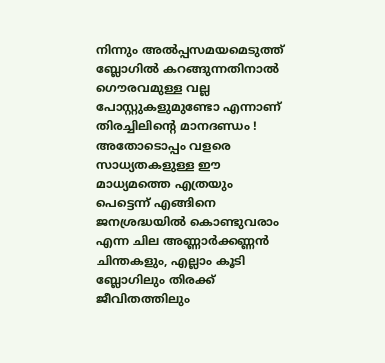നിന്നും അല്‍പ്പസമയമെടുത്ത് ബ്ലോഗില്‍ കറങ്ങുന്നതിനാല്‍ ഗൌരവമുള്ള വല്ല പോസ്റ്റുകളുമുണ്ടോ എന്നാണ് തിരച്ചിലിന്റെ മാനദണ്ഡം ! അതോടൊപ്പം വളരെ സാധ്യതകളുള്ള ഈ മാധ്യമത്തെ എത്രയും പെട്ടെന്ന് എങ്ങിനെ ജനശ്രദ്ധയില്‍ കൊണ്ടുവരാം എന്ന ചില അണ്ണാര്‍ക്കണ്ണന്‍ ചിന്തകളും, എല്ലാം കൂടി ബ്ലോഗിലും തിരക്ക് ജീവിതത്തിലും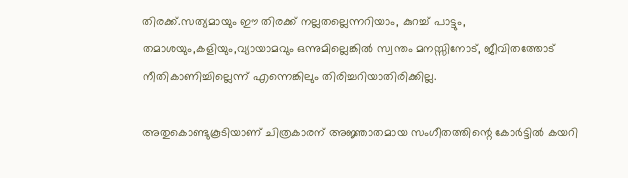തിരക്ക്.സത്യമായും ഈ തിരക്ക് നല്ലതല്ലെന്നറിയാം, കുറച്ച് പാട്ടും, തമാശയും,കളിയും,വ്യായാമവും ഒന്നുമില്ലെങ്കില്‍ സ്വന്തം മനസ്സിനോട്, ജീവിതത്തോട് നീതികാണിച്ചില്ലെന്ന് എന്നെങ്കിലും തിരിച്ചറിയാതിരിക്കില്ല.

അതുകൊണ്ടുകൂടിയാണ് ചിത്രകാരന് അജ്ഞാതമായ സംഗീതത്തിന്റെ കോര്‍ട്ടില്‍ കയറി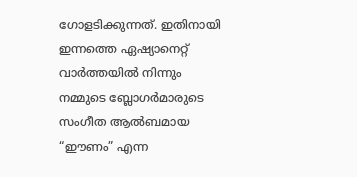ഗോളടിക്കുന്നത്. ഇതിനായി ഇന്നത്തെ ഏഷ്യാനെറ്റ് വാര്‍ത്തയില്‍ നിന്നും നമ്മുടെ ബ്ലോഗര്‍മാരുടെ സംഗീത ആല്‍ബമായ “ഈണം” എന്ന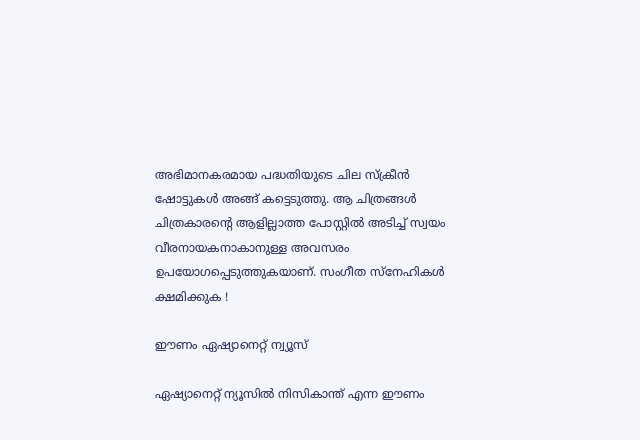അഭിമാനകരമായ പദ്ധതിയുടെ ചില സ്ക്രീന്‍ ഷോട്ടുകള്‍ അങ്ങ് കട്ടെടുത്തു. ആ ചിത്രങ്ങള്‍ ചിത്രകാരന്റെ ആളില്ലാത്ത പോസ്റ്റില്‍ അടിച്ച് സ്വയം വീരനായകനാകാനുള്ള അവസരം ഉപയോഗപ്പെടുത്തുകയാണ്. സംഗീത സ്നേഹികള്‍ ക്ഷമിക്കുക !

ഈണം ഏഷ്യാനെറ്റ് ന്വ്യൂസ്

ഏഷ്യാനെറ്റ് ന്യൂസില്‍ നിസികാന്ത് എന്ന ഈണം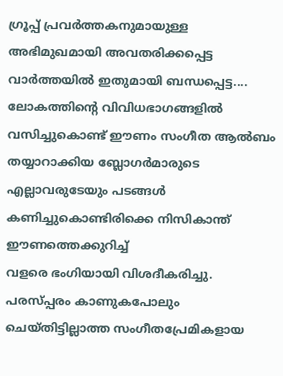ഗ്രൂപ്പ് പ്രവര്‍ത്തകനുമായുള്ള അഭിമുഖമായി അവതരിക്കപ്പെട്ട വാര്‍ത്തയില്‍ ഇതുമായി ബന്ധപ്പെട്ട.... ലോകത്തിന്റെ വിവിധഭാഗങ്ങളില്‍ വസിച്ചുകൊണ്ട് ഈണം സംഗീത ആല്‍ബം തയ്യാറാക്കിയ ബ്ലോഗര്‍മാരുടെ എല്ലാവരുടേയും പടങ്ങള്‍ കണിച്ചുകൊണ്ടിരിക്കെ നിസികാന്ത് ഈണത്തെക്കുറിച്ച്
വളരെ ഭംഗിയായി വിശദീകരിച്ചു. പരസ്പ്പരം കാണുകപോലും ചെയ്തിട്ടില്ലാത്ത സംഗീതപ്രേമികളായ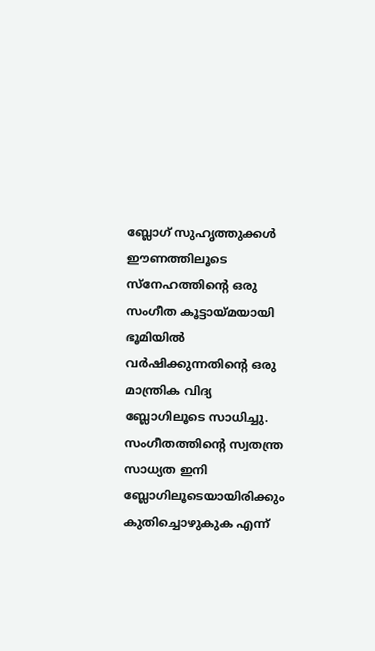ബ്ലോഗ് സുഹൃത്തുക്കള്‍ ഈണത്തിലൂടെ സ്നേഹത്തിന്റെ ഒരു സംഗീത കൂട്ടായ്മയായി ഭൂമിയില്‍ വര്‍ഷിക്കുന്നതിന്റെ ഒരു മാന്ത്രിക വിദ്യ ബ്ലോഗിലൂടെ സാധിച്ചു. സംഗീതത്തിന്റെ സ്വതന്ത്ര സാധ്യത ഇനി ബ്ലോഗിലൂടെയായിരിക്കും
കുതിച്ചൊഴുകുക എന്ന്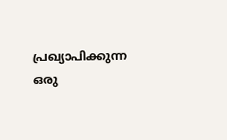പ്രഖ്യാപിക്കുന്ന ഒരു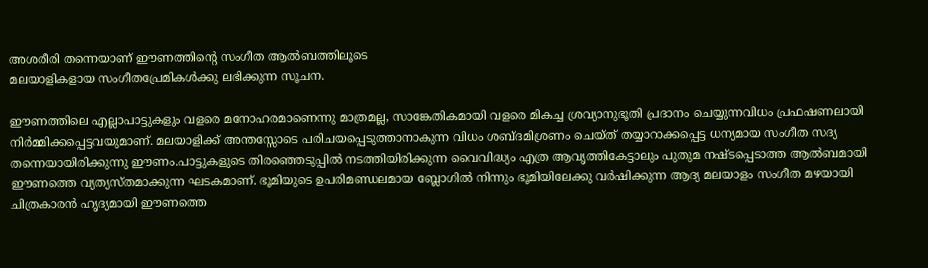അശരീരി തന്നെയാണ് ഈണത്തിന്റെ സംഗീത ആല്‍ബത്തിലൂടെ
മലയാളികളായ സംഗീതപ്രേമികള്‍ക്കു ലഭിക്കുന്ന സൂചന.

ഈണത്തിലെ എല്ലാപാട്ടുകളും വളരെ മനോഹരമാണെന്നു മാത്രമല്ല, സാങ്കേതികമായി വളരെ മികച്ച ശ്രവ്യാനുഭൂതി പ്രദാനം ചെയ്യുന്നവിധം പ്രഫഷണലായി നിര്‍മ്മിക്കപ്പെട്ടവയുമാണ്. മലയാളിക്ക് അന്തസ്സോടെ പരിചയപ്പെടുത്താനാകുന്ന വിധം ശബ്ദമിശ്രണം ചെയ്ത് തയ്യാറാക്കപ്പെട്ട ധന്യമായ സംഗീത സദ്യ തന്നെയായിരിക്കുന്നു ഈണം.പാട്ടുകളുടെ തിരഞ്ഞെടുപ്പില്‍ നടത്തിയിരിക്കുന്ന വൈവിദ്ധ്യം എത്ര ആവൃത്തികേട്ടാലും പുതുമ നഷ്ടപ്പെടാത്ത ആല്‍ബമായി ഈണത്തെ വ്യത്യസ്തമാക്കുന്ന ഘടകമാണ്. ഭൂമിയുടെ ഉപരിമണ്ഡലമായ ബ്ലോഗില്‍ നിന്നും ഭൂമിയിലേക്കു വര്‍ഷിക്കുന്ന ആദ്യ മലയാളം സംഗീത മഴയായി ചിത്രകാരന്‍ ഹൃദ്യമായി ഈണത്തെ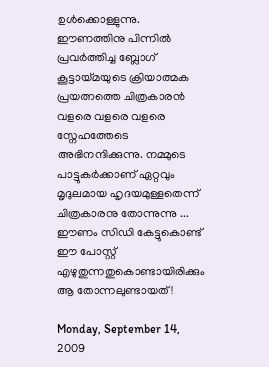ഉള്‍ക്കൊള്ളുന്നു. ഈണത്തിനു പിന്നില്‍
പ്രവര്‍ത്തിച്ച ബ്ലോഗ് കൂട്ടായ്മയുടെ ക്രിയാത്മക പ്രയത്നത്തെ ചിത്രകാരന്‍ വളരെ വളരെ വളരെ സ്നേഹത്തേടെ
അഭിനന്ദിക്കുന്നു. നമ്മുടെ പാട്ടുകര്‍ക്കാണ് ഏറ്റവും മൃദുലമായ ഹൃദയമുള്ളതെന്ന് ചിത്രകാരനു തോന്നുന്നു ... ഈണം സിഡി കേട്ടുകൊണ്ട് ഈ പോസ്റ്റ് എഴുതുന്നതുകൊണ്ടായിരിക്കും ആ തോന്നലുണ്ടായത് !

Monday, September 14, 2009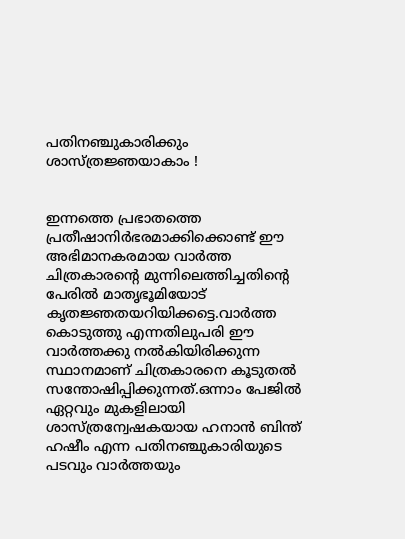പതിനഞ്ചുകാരിക്കും ശാസ്ത്രജ്ഞയാകാം !


ഇന്നത്തെ പ്രഭാതത്തെ പ്രതീഷാനിര്‍ഭരമാക്കിക്കൊണ്ട് ഈ അഭിമാനകരമായ വാര്‍ത്ത ചിത്രകാരന്റെ മുന്നിലെത്തിച്ചതിന്റെ പേരില്‍ മാതൃഭൂമിയോട് കൃതജ്ഞതയറിയിക്കട്ടെ.വാര്‍ത്ത കൊടുത്തു എന്നതിലുപരി ഈ വാര്‍ത്തക്കു നല്‍കിയിരിക്കുന്ന സ്ഥാനമാണ് ചിത്രകാരനെ കൂടുതല്‍ സന്തോഷിപ്പിക്കുന്നത്.ഒന്നാം പേജില്‍ ഏറ്റവും മുകളിലായി ശാസ്ത്രന്വേഷകയായ ഹനാന്‍ ബിന്ത് ഹഷീം എന്ന പതിനഞ്ചുകാരിയുടെ പടവും വാര്‍ത്തയും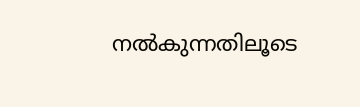നല്‍കുന്നതിലൂടെ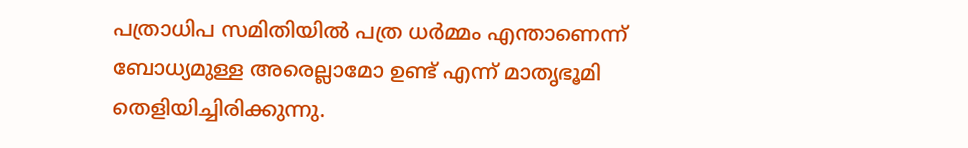പത്രാധിപ സമിതിയില്‍ പത്ര ധര്‍മ്മം എന്താണെന്ന് ബോധ്യമുള്ള അരെല്ലാമോ ഉണ്ട് എന്ന് മാതൃഭൂമി തെളിയിച്ചിരിക്കുന്നു.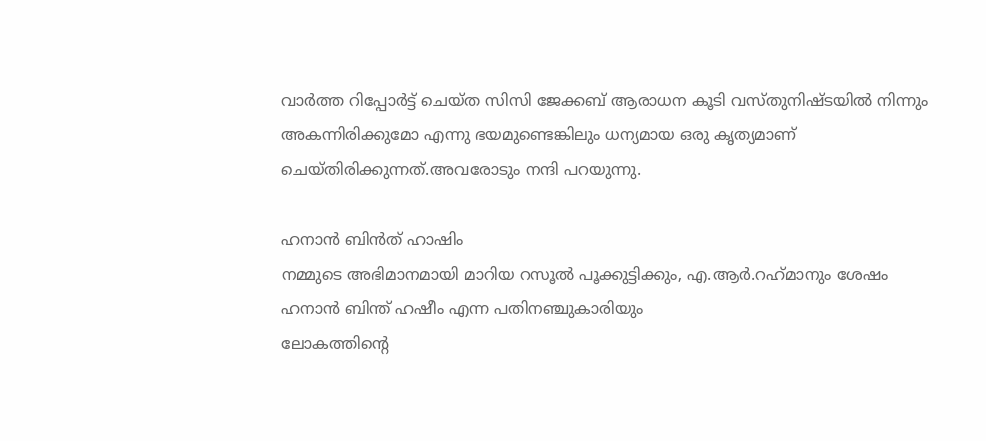വാര്‍ത്ത റിപ്പോര്‍ട്ട് ചെയ്ത സിസി ജേക്കബ് ആരാധന കൂടി വസ്തുനിഷ്ടയില്‍ നിന്നും അകന്നിരിക്കുമോ എന്നു ഭയമുണ്ടെങ്കിലും ധന്യമായ ഒരു കൃത്യമാണ് ചെയ്തിരിക്കുന്നത്.അവരോടും നന്ദി പറയുന്നു.

ഹനാന്‍ ബിന്‍‌ത് ഹാഷിം
നമ്മുടെ അഭിമാനമായി മാറിയ റസൂല്‍ പൂക്കുട്ടിക്കും, എ.ആര്‍.റഹ്‌മാനും ശേഷം ഹനാന്‍ ബിന്ത് ഹഷീം എന്ന പതിനഞ്ചുകാരിയും
ലോകത്തിന്റെ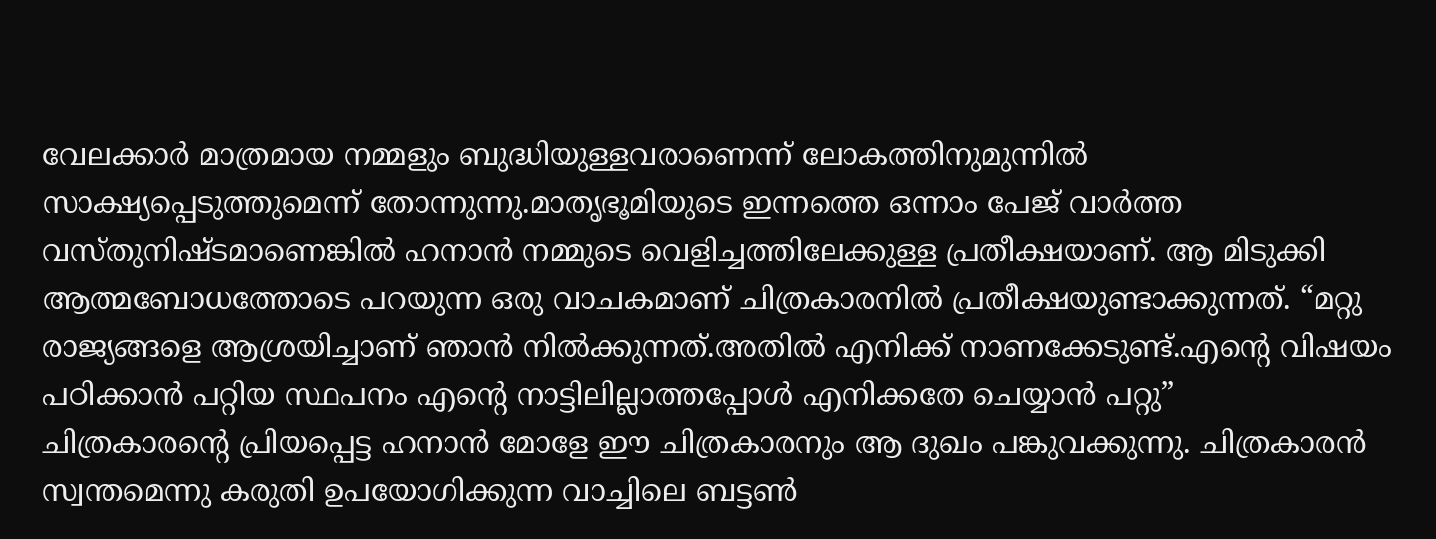വേലക്കാര്‍ മാത്രമായ നമ്മളും ബുദ്ധിയുള്ളവരാണെന്ന് ലോകത്തിനുമുന്നില്‍ സാക്ഷ്യപ്പെടുത്തുമെന്ന് തോന്നുന്നു.മാതൃഭൂമിയുടെ ഇന്നത്തെ ഒന്നാം പേജ് വാര്‍ത്ത വസ്തുനിഷ്ടമാണെങ്കില്‍ ഹനാന്‍ നമ്മുടെ വെളിച്ചത്തിലേക്കുള്ള പ്രതീക്ഷയാണ്. ആ മിടുക്കി ആത്മബോധത്തോടെ പറയുന്ന ഒരു വാചകമാണ് ചിത്രകാരനില്‍ പ്രതീക്ഷയുണ്ടാക്കുന്നത്. “മറ്റു രാജ്യങ്ങളെ ആശ്രയിച്ചാണ് ഞാന്‍ നില്‍ക്കുന്നത്.അതില്‍ എനിക്ക് നാണക്കേടുണ്ട്.എന്റെ വിഷയം പഠിക്കാന്‍ പറ്റിയ സ്ഥപനം എന്റെ നാട്ടിലില്ലാത്തപ്പോള്‍ എനിക്കതേ ചെയ്യാന്‍ പറ്റു”
ചിത്രകാരന്റെ പ്രിയപ്പെട്ട ഹനാന്‍ മോളേ ഈ ചിത്രകാരനും ആ ദുഖം പങ്കുവക്കുന്നു. ചിത്രകാരന്‍ സ്വന്തമെന്നു കരുതി ഉപയോഗിക്കുന്ന വാച്ചിലെ ബട്ടണ്‍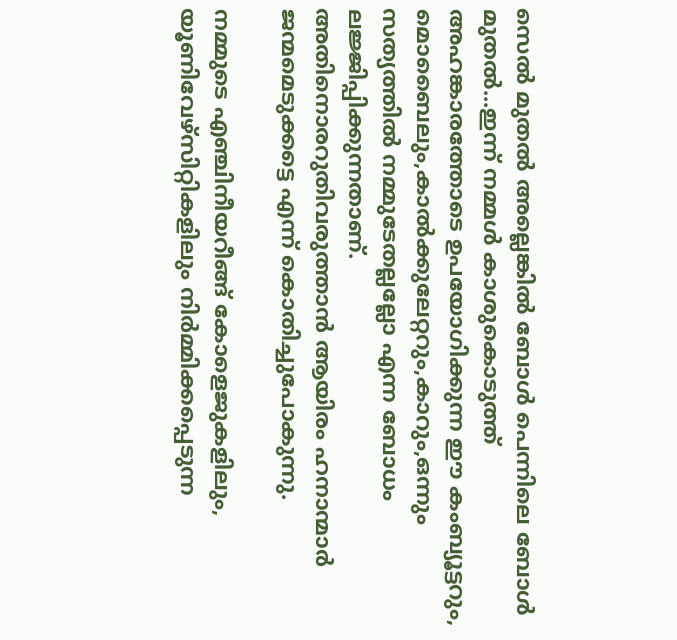സെല്‍ മുതല്‍ അല്ലെങ്കില്‍ ബോള്‍ പെന്നിലെ ബോള്‍ മുതല്‍...ഇന്ന് നമ്മള്‍ കാശുകൊടുത്ത് അഹങ്കാരത്തോടെ ഉപയോഗിക്കുന്ന ഈ കംബ്യൂട്ടറും, മൊബൈലും,കാല്‍ക്കുലേറ്ററും,കാറും,ഒന്നും സത്യത്തില്‍ നമ്മുടേതല്ലല്ലോ എന്ന ബോധം ലജ്ജിപ്പിക്കുന്നതാണ്.
അതിനൊരറുതിവരുത്താന്‍ ആയിരം ഹനാന്മാര്‍ ജന്മമെടുക്കട്ടെ എന്ന് കൊതിച്ചുപോകുന്നു.

നമ്മുടെ എഞ്ചിനീയറീങ്ങ് കോളെജുകളിലും, യൂണിവേഴ്സിറ്റികളിലും നിര്‍മ്മിക്കപ്പെടുന്ന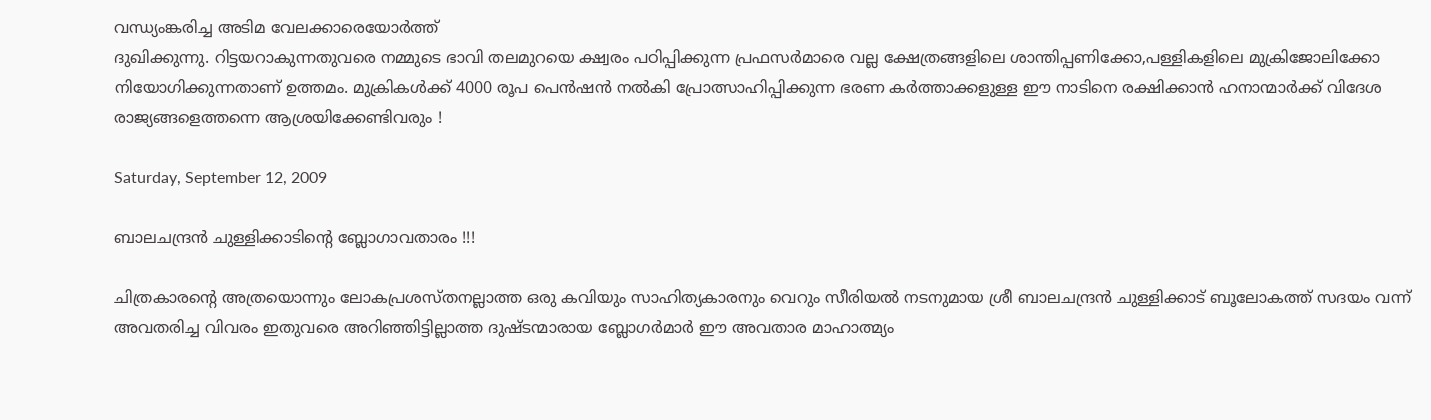വന്ധ്യംങ്കരിച്ച അടിമ വേലക്കാരെയോര്‍ത്ത്
ദുഖിക്കുന്നു. റിട്ടയറാകുന്നതുവരെ നമ്മുടെ ഭാവി തലമുറയെ ക്ഷ്വരം പഠിപ്പിക്കുന്ന പ്രഫസര്‍മാരെ വല്ല ക്ഷേത്രങ്ങളിലെ ശാന്തിപ്പണിക്കോ,പള്ളികളിലെ മുക്രിജോലിക്കോ നിയോഗിക്കുന്നതാണ് ഉത്തമം. മുക്രികള്‍ക്ക് 4000 രൂപ പെന്‍ഷന്‍ നല്‍കി പ്രോത്സാഹിപ്പിക്കുന്ന ഭരണ കര്‍ത്താക്കളുള്ള ഈ നാടിനെ രക്ഷിക്കാന്‍ ഹനാന്മാര്‍ക്ക് വിദേശ രാജ്യങ്ങളെത്തന്നെ ആശ്രയിക്കേണ്ടിവരും !

Saturday, September 12, 2009

ബാലചന്ദ്രന്‍ ചുള്ളിക്കാടിന്റെ ബ്ലോഗാവതാരം !!!

ചിത്രകാരന്റെ അത്രയൊന്നും ലോകപ്രശസ്തനല്ലാത്ത ഒരു കവിയും സാഹിത്യകാരനും വെറും സീരിയല്‍ നടനുമായ ശ്രീ ബാലചന്ദ്രന്‍ ചുള്ളിക്കാട് ബൂലോകത്ത് സദയം വന്ന് അവതരിച്ച വിവരം ഇതുവരെ അറിഞ്ഞിട്ടില്ലാത്ത ദുഷ്ടന്മാരായ ബ്ലോഗര്‍മാര്‍ ഈ അവതാര മാഹാത്മ്യം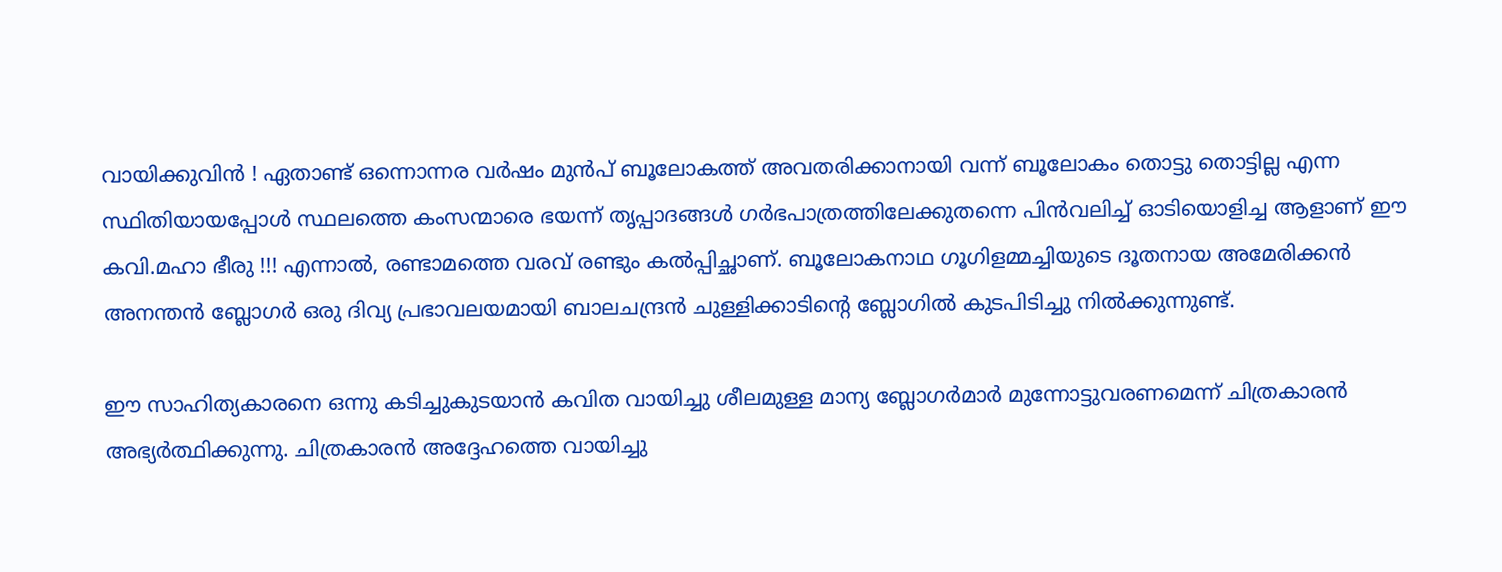വായിക്കുവിന്‍ ! ഏതാണ്ട് ഒന്നൊന്നര വര്‍ഷം മുന്‍പ് ബൂലോകത്ത് അവതരിക്കാനായി വന്ന് ബൂലോകം തൊട്ടു തൊട്ടില്ല എന്ന സ്ഥിതിയായപ്പോള്‍ സ്ഥലത്തെ കംസന്മാരെ ഭയന്ന് തൃപ്പാദങ്ങള്‍ ഗര്‍ഭപാത്രത്തിലേക്കുതന്നെ പിന്‍‌വലിച്ച് ഓടിയൊളിച്ച ആളാണ് ഈ കവി.മഹാ ഭീരു !!! എന്നാല്‍, രണ്ടാമത്തെ വരവ് രണ്ടും കല്‍പ്പിച്ഛാണ്. ബൂലോകനാഥ ഗൂഗിളമ്മച്ചിയുടെ ദൂതനായ അമേരിക്കന്‍ അനന്തന്‍ ബ്ലോഗര്‍ ഒരു ദിവ്യ പ്രഭാവലയമായി ബാലചന്ദ്രന്‍ ചുള്ളിക്കാടിന്റെ ബ്ലോഗില്‍ കുടപിടിച്ചു നില്‍ക്കുന്നുണ്ട്.

ഈ സാഹിത്യകാരനെ ഒന്നു കടിച്ചുകുടയാന്‍ കവിത വായിച്ചു ശീലമുള്ള മാന്യ ബ്ലോഗര്‍മാര്‍ മുന്നോട്ടുവരണമെന്ന് ചിത്രകാരന്‍ അഭ്യര്‍ത്ഥിക്കുന്നു. ചിത്രകാരന്‍ അദ്ദേഹത്തെ വായിച്ചു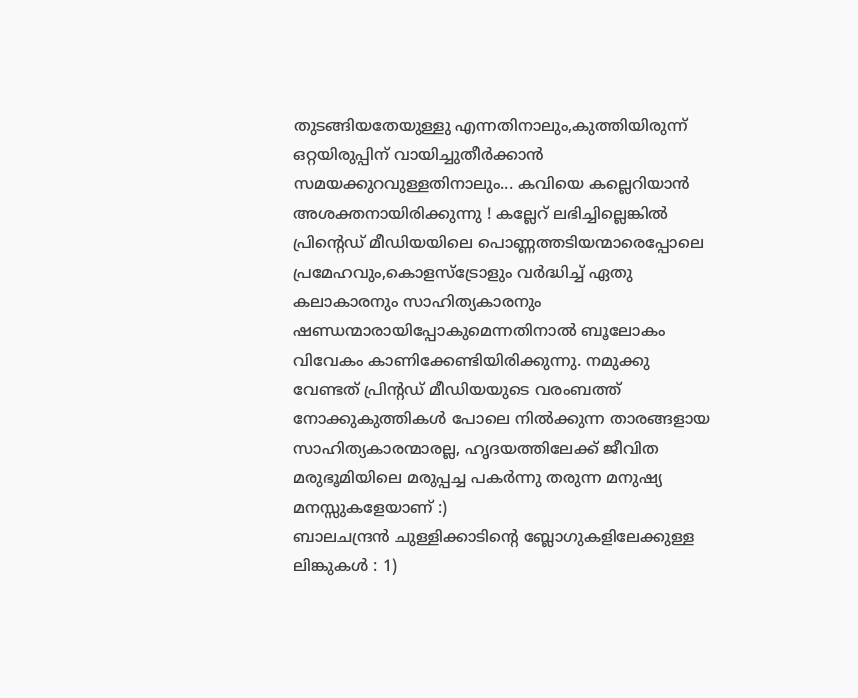തുടങ്ങിയതേയുള്ളു എന്നതിനാലും,കുത്തിയിരുന്ന് ഒറ്റയിരുപ്പിന് വായിച്ചുതീര്‍ക്കാന്‍ സമയക്കുറവുള്ളതിനാലും... കവിയെ കല്ലെറിയാന്‍ അശക്തനായിരിക്കുന്നു ! കല്ലേറ് ലഭിച്ചില്ലെങ്കില്‍ പ്രിന്റെഡ് മീഡിയയിലെ പൊണ്ണത്തടിയന്മാരെപ്പോലെ പ്രമേഹവും,കൊളസ്ട്രോളും വര്‍ദ്ധിച്ച് ഏതു കലാകാരനും സാഹിത്യകാരനും ഷണ്ഡന്മാരായിപ്പോകുമെന്നതിനാല്‍ ബൂലോകം വിവേകം കാണിക്കേണ്ടിയിരിക്കുന്നു. നമുക്കു വേണ്ടത് പ്രിന്റഡ് മീഡിയയുടെ വരംബത്ത് നോക്കുകുത്തികള്‍ പോലെ നില്‍ക്കുന്ന താരങ്ങളായ സാഹിത്യകാരന്മാരല്ല, ഹൃദയത്തിലേക്ക് ജീവിത മരുഭൂമിയിലെ മരുപ്പച്ച പകര്‍ന്നു തരുന്ന മനുഷ്യ മനസ്സുകളേയാണ് :)
ബാലചന്ദ്രന്‍ ചുള്ളിക്കാടിന്റെ ബ്ലോഗുകളിലേക്കുള്ള ലിങ്കുകള്‍ : 1)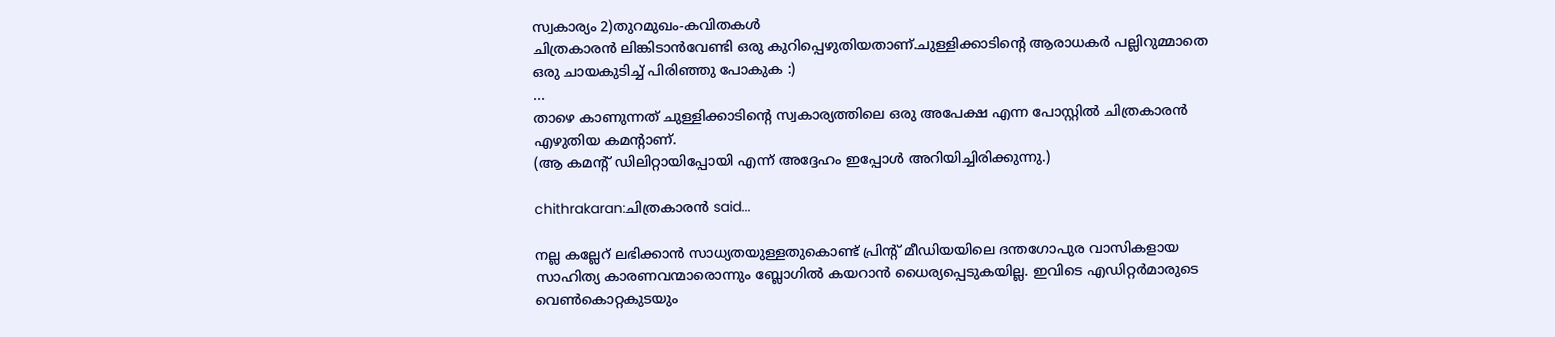സ്വകാര്യം 2)തുറമുഖം-കവിതകള്‍
ചിത്രകാരന്‍ ലിങ്കിടാന്‍വേണ്ടി ഒരു കുറിപ്പെഴുതിയതാണ്.ചുള്ളിക്കാടിന്റെ ആരാധകര്‍ പല്ലിറുമ്മാതെ ഒരു ചായകുടിച്ച് പിരിഞ്ഞു പോകുക :)
...
താഴെ കാണുന്നത് ചുള്ളിക്കാടിന്റെ സ്വകാര്യത്തിലെ ഒരു അപേക്ഷ എന്ന പോസ്റ്റില്‍ ചിത്രകാരന്‍ എഴുതിയ കമന്റാണ്.
(ആ കമന്റ് ഡിലിറ്റായിപ്പോയി എന്ന് അദ്ദേഹം ഇപ്പോള്‍ അറിയിച്ചിരിക്കുന്നു.)

chithrakaran:ചിത്രകാരന്‍ said...

നല്ല കല്ലേറ് ലഭിക്കാന്‍ സാധ്യതയുള്ളതുകൊണ്ട് പ്രിന്റ് മീഡിയയിലെ ദന്തഗോപുര വാസികളായ സാഹിത്യ കാരണവന്മാരൊന്നും ബ്ലോഗില്‍ കയറാന്‍ ധൈര്യപ്പെടുകയില്ല. ഇവിടെ എഡിറ്റര്‍മാരുടെ വെണ്‍കൊറ്റകുടയും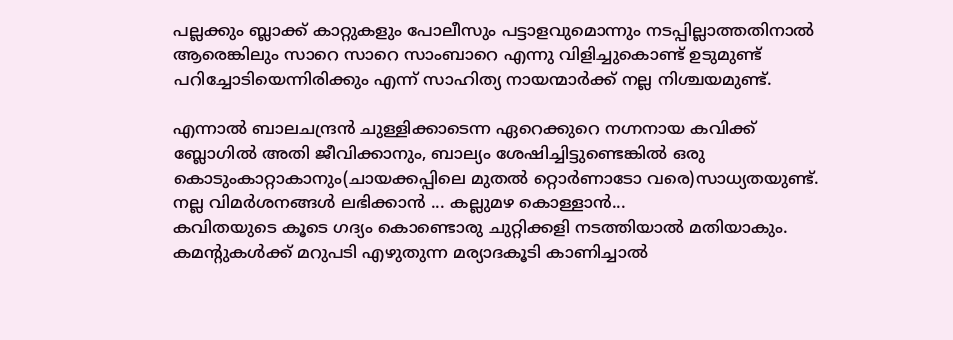പല്ലക്കും ബ്ലാക്ക് കാറ്റുകളും പോലീസും പട്ടാളവുമൊന്നും നടപ്പില്ലാത്തതിനാല്‍
ആരെങ്കിലും സാറെ സാറെ സാംബാറെ എന്നു വിളിച്ചുകൊണ്ട് ഉടുമുണ്ട്
പറിച്ചോടിയെന്നിരിക്കും എന്ന് സാഹിത്യ നായന്മാര്‍ക്ക് നല്ല നിശ്ചയമുണ്ട്.

എന്നാല്‍ ബാലചന്ദ്രന്‍ ചുള്ളിക്കാടെന്ന ഏറെക്കുറെ നഗ്നനായ കവിക്ക്
ബ്ലോഗില്‍ അതി ജീവിക്കാനും, ബാല്യം ശേഷിച്ചിട്ടുണ്ടെങ്കില്‍ ഒരു കൊടുംകാറ്റാകാനും(ചായക്കപ്പിലെ മുതല്‍ റ്റൊര്‍ണാടോ വരെ)സാധ്യതയുണ്ട്.
നല്ല വിമര്‍ശനങ്ങള്‍ ലഭിക്കാന്‍ ... കല്ലുമഴ കൊള്ളാന്‍...
കവിതയുടെ കൂടെ ഗദ്യം കൊണ്ടൊരു ചുറ്റിക്കളി നടത്തിയാല്‍ മതിയാകും. കമന്റുകള്‍ക്ക് മറുപടി എഴുതുന്ന മര്യാദകൂടി കാണിച്ചാല്‍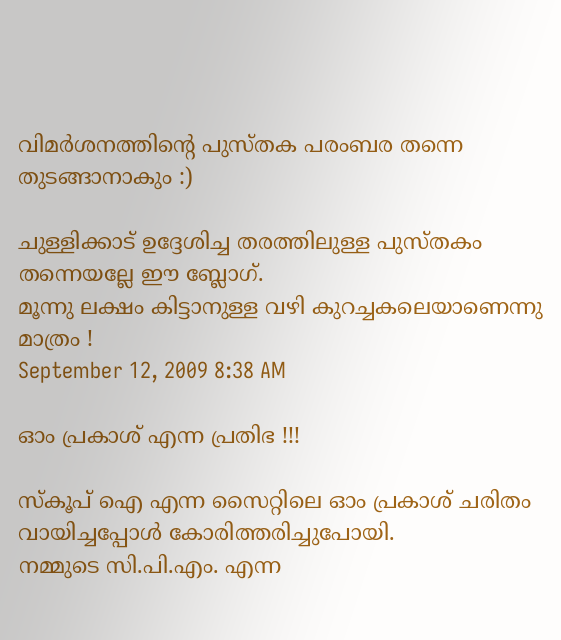വിമര്‍ശനത്തിന്റെ പുസ്തക പരംബര തന്നെ തുടങ്ങാനാകും :)

ചുള്ളിക്കാട് ഉദ്ദേശിച്ച തരത്തിലുള്ള പുസ്തകം തന്നെയല്ലേ ഈ ബ്ലോഗ്.
മൂന്നു ലക്ഷം കിട്ടാനുള്ള വഴി കുറച്ചകലെയാണെന്നു മാത്രം !
September 12, 2009 8:38 AM

ഓം പ്രകാശ് എന്ന പ്രതിഭ !!!

സ്കൂപ് ഐ എന്ന സൈറ്റിലെ ഓം പ്രകാശ് ചരിതം വായിച്ചപ്പോള്‍ കോരിത്തരിച്ചുപോയി.
നമ്മുടെ സി.പി.എം. എന്ന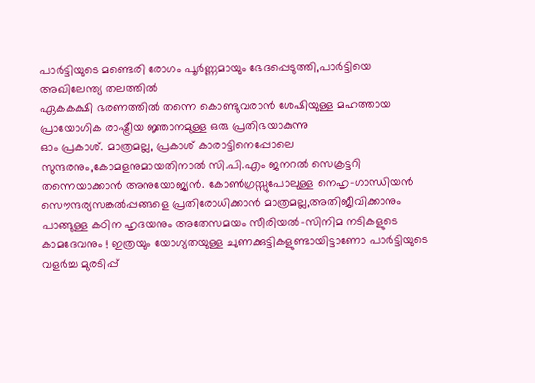പാര്‍ട്ടിയുടെ മണ്ടെരി രോഗം പൂര്‍ണ്ണമായും ഭേദപ്പെടുത്തി,പാര്‍ട്ടിയെ അഖിലേന്ത്യ തലത്തില്‍
ഏകകക്ഷി ഭരണത്തില്‍ തന്നെ കൊണ്ടുവരാന്‍ ശേഷിയുള്ള മഹത്തായ പ്രായോഗിക രാഷ്ട്രീയ ജ്ഞാനമുള്ള ഒരു പ്രതിഭയാകുന്നു
ഓം പ്രകാശ്. മാത്രമല്ല, പ്രകാശ് കാരാട്ടിനെപ്പോലെ സുന്ദരനും,കോമളനുമായതിനാല്‍ സി.പി.എം ജനറല്‍ സെക്രട്ടറി തന്നെയാക്കാന്‍ അനുയോജ്യന്‍. കോണ്‍ഗ്രസ്സുപോലുള്ള നെഹൃ-ഗാന്ധിയന്‍ സൌന്ദര്യസങ്കല്‍പ്പങ്ങളെ പ്രതിരോധിക്കാന്‍ മാത്രമല്ല,അതിജീവിക്കാനും പാങ്ങുള്ള കഠിന ഹൃദയനും അതേസമയം സീരിയല്‍-സിനിമ നടികളുടെ കാമദേവനും ! ഇത്രയും യോഗ്യതയുള്ള ചുണക്കുട്ടികളുണ്ടായിട്ടാണോ പാര്‍ട്ടിയുടെ വളര്‍ച്ച മുരടിപ്പ്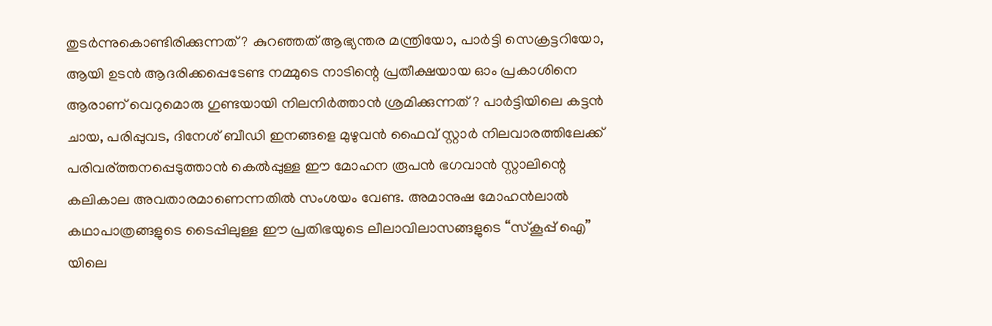തുടര്‍ന്നുകൊണ്ടിരിക്കുന്നത് ? കുറഞ്ഞത് ആഭ്യന്തര മന്ത്രിയോ, പാര്‍ട്ടി സെക്രട്ടറിയോ, ആയി ഉടന്‍ ആദരിക്കപ്പെടേണ്ട നമ്മുടെ നാടിന്റെ പ്രതീക്ഷയായ ഓം പ്രകാശിനെ ആരാണ് വെറുമൊരു ഗുണ്ടയായി നിലനിര്‍ത്താന്‍ ശ്രമിക്കുന്നത് ? പാര്‍ട്ടിയിലെ കട്ടന്‍ ചായ, പരിപ്പുവട, ദിനേശ് ബീഡി ഇനങ്ങളെ മുഴുവന്‍ ഫൈവ് സ്റ്റാര്‍ നിലവാരത്തിലേക്ക് പരിവര്ത്തനപ്പെടുത്താന്‍ കെല്‍പ്പുള്ള ഈ മോഹന രൂപന്‍ ഭഗവാന്‍ സ്റ്റാലിന്റെ കലികാല അവതാരമാണെന്നതില്‍ സംശയം വേണ്ട. അമാനുഷ മോഹന്‍ലാല്‍ കഥാപാത്രങ്ങളുടെ ടൈപ്പിലുള്ള ഈ പ്രതിഭയുടെ ലീലാവിലാസങ്ങളുടെ “സ്കൂപ്പ് ഐ” യിലെ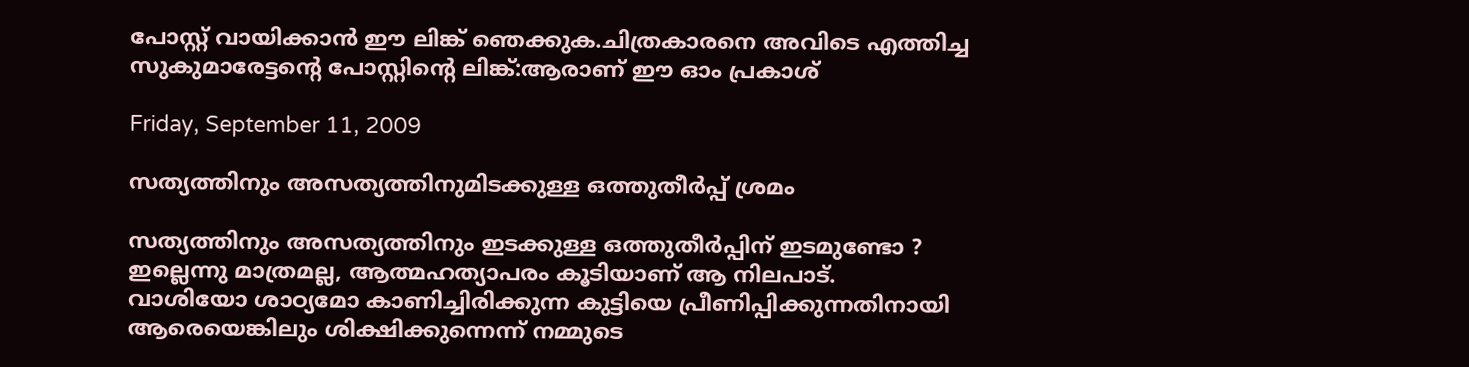പോസ്റ്റ് വായിക്കാന്‍ ഈ ലിങ്ക് ഞെക്കുക.ചിത്രകാരനെ അവിടെ എത്തിച്ച സുകുമാരേട്ടന്റെ പോസ്റ്റിന്റെ ലിങ്ക്:ആരാണ് ഈ ഓം പ്രകാശ്

Friday, September 11, 2009

സത്യത്തിനും അസത്യത്തിനുമിടക്കുള്ള ഒത്തുതീര്‍പ്പ് ശ്രമം

സത്യത്തിനും അസത്യത്തിനും ഇടക്കുള്ള ഒത്തുതീര്‍പ്പിന് ഇടമുണ്ടോ ?
ഇല്ലെന്നു മാത്രമല്ല, ആത്മഹത്യാപരം കൂടിയാണ് ആ നിലപാട്‌.
വാശിയോ ശാഠ്യമോ കാണിച്ചിരിക്കുന്ന കുട്ടിയെ പ്രീണിപ്പിക്കുന്നതിനായി ആരെയെങ്കിലും ശിക്ഷിക്കുന്നെന്ന് നമ്മുടെ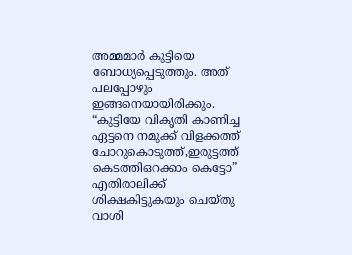അമ്മമാര്‍ കുട്ടിയെ ബോധ്യപ്പെടുത്തും. അത് പലപ്പോഴും ഇങ്ങനെയായിരിക്കും. “കുട്ടിയേ വികൃതി കാണിച്ച ഏട്ടനെ നമുക്ക് വിളക്കത്ത് ചോറുകൊടുത്ത്,ഇരുട്ടത്ത് കെടത്തിഒറക്കാം കെട്ടോ”
എതിരാലിക്ക് ശിക്ഷകിട്ടുകയും ചെയ്തു വാശി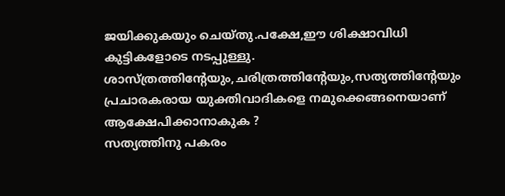ജയിക്കുകയും ചെയ്തു.പക്ഷേ,ഈ ശിക്ഷാവിധി കുട്ടികളോടെ നടപ്പുള്ളു.
ശാസ്ത്രത്തിന്റേയും,ചരിത്രത്തിന്റേയും,സത്യത്തിന്റേയും പ്രചാരകരായ യുക്തിവാദികളെ നമുക്കെങ്ങനെയാണ് ആക്ഷേപിക്കാനാകുക ?
സത്യത്തിനു പകരം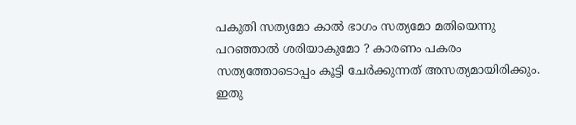പകുതി സത്യമോ കാല്‍ ഭാഗം സത്യമോ മതിയെന്നു പറഞ്ഞാല്‍ ശരിയാകുമോ ? കാരണം പകരം സത്യത്തോടൊപ്പം കൂട്ടി ചേര്‍ക്കുന്നത് അസത്യമായിരിക്കും. ഇതു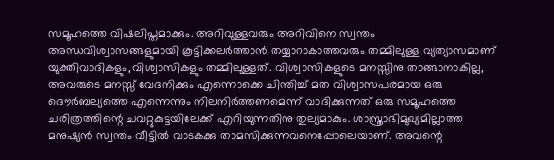സമൂഹത്തെ വിഷലിപ്തമാക്കും. അറിവുള്ളവരും അറിവിനെ സ്വന്തം അന്ധവിശ്വാസങ്ങളുമായി കൂട്ടിക്കലര്‍ത്താന്‍ തയ്യാറാകാത്തവരും തമ്മിലുള്ള വ്യത്യാസമാണ് യുക്തിവാദികളും,വിശ്വാസികളും തമ്മിലുള്ളത്. വിശ്വാസികളുടെ മനസ്സിനു താങ്ങാനാകില്ല, അവരുടെ മനസ്സ് വേദനിക്കും എന്നൊക്കെ ചിന്തിച്ച് മത വിശ്വാസപരമായ ഒരു ദൌര്‍ബല്യത്തെ എന്നെന്നും നിലനിര്‍ത്തണമെന്ന് വാദിക്കുന്നത് ഒരു സമൂഹത്തെ ചരിത്രത്തിന്റെ ചവറ്റുകുട്ടയിലേക്ക് എറിയുന്നതിനു തുല്യമാകും. ശാസ്ത്രാഭിമുഖ്യമില്ലാത്ത മനുഷ്യന്‍ സ്വന്തം വീട്ടില്‍ വാടകക്കു താമസിക്കുന്നവനെപ്പോലെയാണ്. അവന്റെ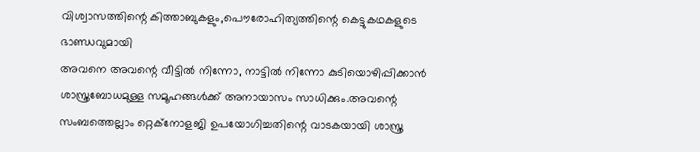വിശ്വാസത്തിന്റെ കിത്താബുകളും,പൌരോഹിത്യത്തിന്റെ കെട്ടുകഥകളുടെ ഭാണ്ഡവുമായി
അവനെ അവന്റെ വീട്ടില്‍ നിന്നോ, നാട്ടില്‍ നിന്നോ കുടിയൊഴിപ്പിക്കാന്‍ ശാസ്ത്രബോധമുള്ള സമൂഹങ്ങള്‍ക്ക് അനായാസം സാധിക്കും.അവന്റെ സംബത്തെല്ലാം റ്റെക്നോളജി ഉപയോഗിച്ചതിന്റെ വാടകയായി ശാസ്ത്ര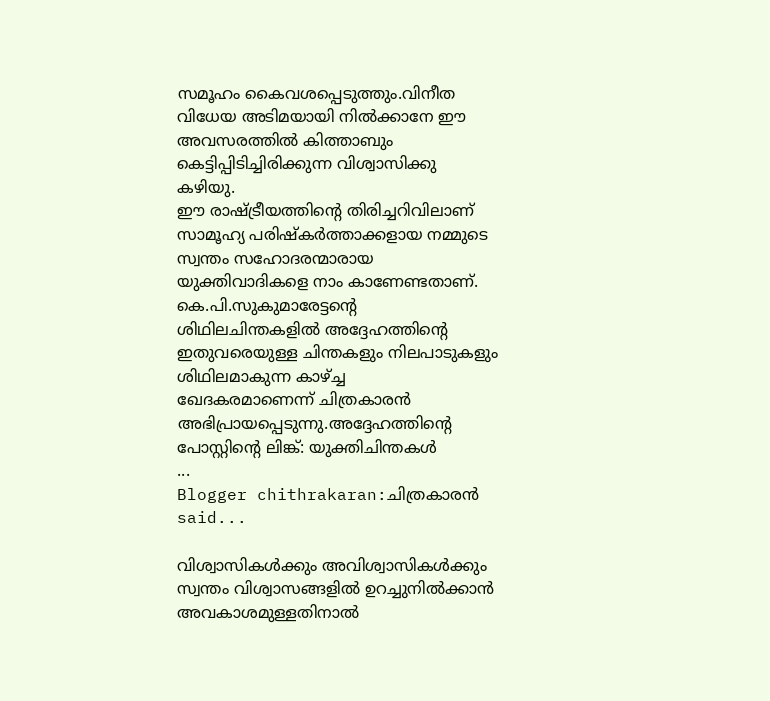സമൂഹം കൈവശപ്പെടുത്തും.വിനീത വിധേയ അടിമയായി നില്‍ക്കാനേ ഈ അവസരത്തില്‍ കിത്താബും കെട്ടിപ്പിടിച്ചിരിക്കുന്ന വിശ്വാസിക്കു കഴിയു.
ഈ രാഷ്ട്രീയത്തിന്റെ തിരിച്ചറിവിലാണ് സാമൂഹ്യ പരിഷ്കര്‍ത്താക്കളായ നമ്മുടെ സ്വന്തം സഹോദരന്മാരായ യുക്തിവാദികളെ നാം കാണേണ്ടതാണ്.
കെ.പി.സുകുമാരേട്ടന്റെ ശിഥിലചിന്തകളില്‍ അദ്ദേഹത്തിന്റെ ഇതുവരെയുള്ള ചിന്തകളും നിലപാടുകളും ശിഥിലമാകുന്ന കാഴ്ച്ച
ഖേദകരമാണെന്ന് ചിത്രകാരന്‍ അഭിപ്രായപ്പെടുന്നു.അദ്ദേഹത്തിന്റെ പോസ്റ്റിന്റെ ലിങ്ക്: യുക്തിചിന്തകള്‍
...
Blogger chithrakaran:ചിത്രകാരന്‍ said...

വിശ്വാസികള്‍ക്കും അവിശ്വാസികള്‍ക്കും സ്വന്തം വിശ്വാസങ്ങളില്‍ ഉറച്ചുനില്‍ക്കാന്‍ അവകാശമുള്ളതിനാല്‍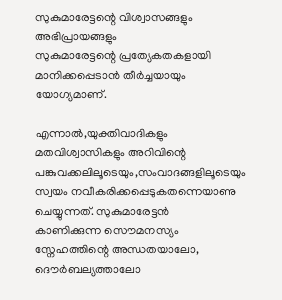സുകുമാരേട്ടന്റെ വിശ്വാസങ്ങളും അഭിപ്രായങ്ങളും
സുകുമാരേട്ടന്റെ പ്രത്യേകതകളായി മാനിക്കപ്പെടാന്‍ തീര്‍ച്ചയായും യോഗ്യമാണ്.

എന്നാല്‍,യുക്തിവാദികളും മതവിശ്വാസികളും അറിവിന്റെ പങ്കുവക്കലിലൂടെയും,സംവാദങ്ങളിലൂടെയും സ്വയം നവീകരിക്കപ്പെടുകതന്നെയാണു ചെയ്യുന്നത്. സുകുമാരേട്ടന്‍
കാണിക്കുന്ന സൌമനസ്യം സ്നേഹത്തിന്റെ അന്ധതയാലോ, ദൌര്‍ബല്യത്താലോ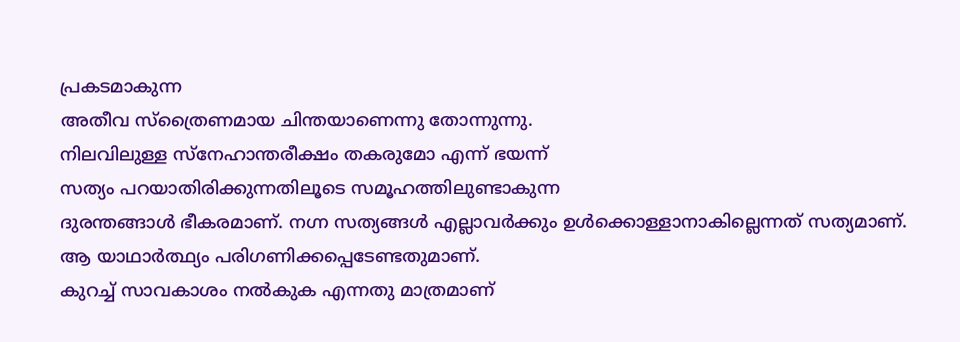പ്രകടമാകുന്ന
അതീവ സ്ത്രൈണമായ ചിന്തയാണെന്നു തോന്നുന്നു.
നിലവിലുള്ള സ്നേഹാന്തരീക്ഷം തകരുമോ എന്ന് ഭയന്ന്
സത്യം പറയാതിരിക്കുന്നതിലൂടെ സമൂഹത്തിലുണ്ടാകുന്ന
ദുരന്തങ്ങാള്‍ ഭീകരമാണ്. നഗ്ന സത്യങ്ങള്‍ എല്ലാവര്‍ക്കും ഉള്‍ക്കൊള്ളാനാകില്ലെന്നത് സത്യമാണ്.
ആ യാഥാര്‍ത്ഥ്യം പരിഗണിക്കപ്പെടേണ്ടതുമാണ്.
കുറച്ച് സാവകാശം നല്‍കുക എന്നതു മാത്രമാണ്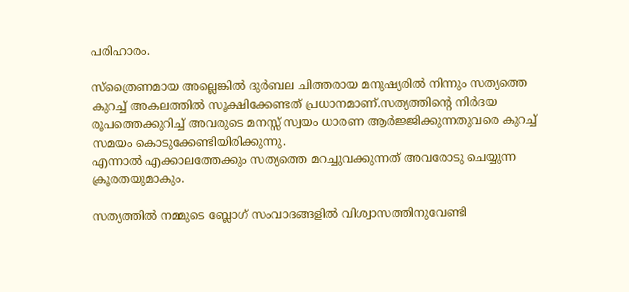പരിഹാരം.

സ്ത്രൈണമായ അല്ലെങ്കില്‍ ദുര്‍ബല ചിത്തരായ മനുഷ്യരില്‍ നിന്നും സത്യത്തെ കുറച്ച് അകലത്തില്‍ സൂക്ഷിക്കേണ്ടത് പ്രധാനമാണ്.സത്യത്തിന്റെ നിര്‍ദയ രൂപത്തെക്കുറിച്ച് അവരുടെ മനസ്സ് സ്വയം ധാരണ ആര്‍ജ്ജിക്കുന്നതുവരെ കുറച്ച് സമയം കൊടുക്കേണ്ടിയിരിക്കുന്നു.
എന്നാല്‍ എക്കാലത്തേക്കും സത്യത്തെ മറച്ചുവക്കുന്നത് അവരോടു ചെയ്യുന്ന ക്രൂരതയുമാകും.

സത്യത്തില്‍ നമ്മുടെ ബ്ലോഗ് സംവാദങ്ങളില്‍ വിശ്വാസത്തിനുവേണ്ടി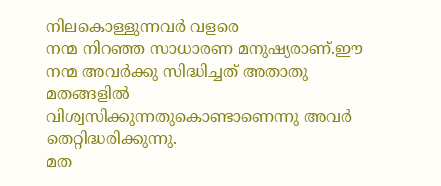നിലകൊള്ളുന്നവര്‍ വളരെ
നന്മ നിറഞ്ഞ സാധാരണ മനുഷ്യരാണ്.ഈ നന്മ അവര്‍ക്കു സിദ്ധിച്ചത് അതാതു മതങ്ങളില്‍ വിശ്വസിക്കുന്നതുകൊണ്ടാണെന്നു അവര്‍ തെറ്റിദ്ധരിക്കുന്നു.
മത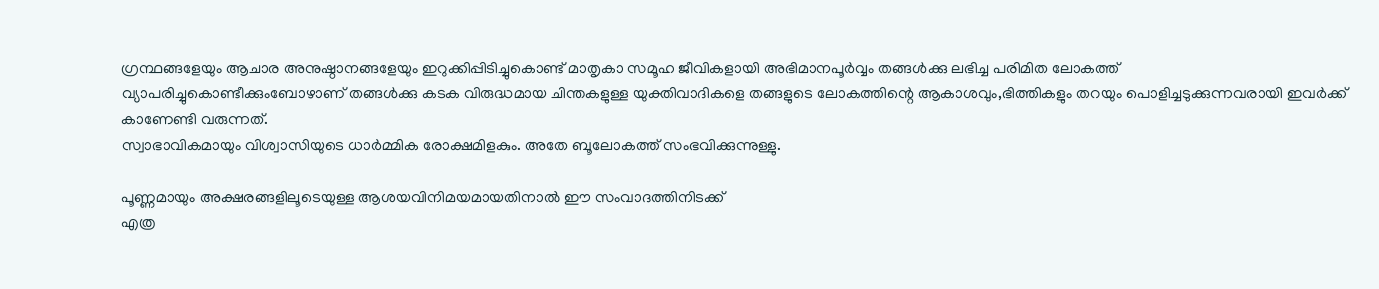ഗ്രന്ഥങ്ങളേയും ആചാര അനുഷ്ഠാനങ്ങളേയും ഇറുക്കിപ്പിടിച്ചുകൊണ്ട് മാതൃകാ സമൂഹ ജീവികളായി അഭിമാനപൂര്‍വ്വം തങ്ങള്‍ക്കു ലഭിച്ച പരിമിത ലോകത്ത്
വ്യാപരിച്ചുകൊണ്ടീക്കുംബോഴാണ് തങ്ങള്‍ക്കു കടക വിരുദ്ധമായ ചിന്തകളുള്ള യുക്തിവാദികളെ തങ്ങളുടെ ലോകത്തിന്റെ ആകാശവും,ഭിത്തികളും തറയും പൊളിച്ചടുക്കുന്നവരായി ഇവര്‍ക്ക് കാണേണ്ടി വരുന്നത്.
സ്വാഭാവികമായും വിശ്വാസിയുടെ ധാര്‍മ്മിക രോക്ഷമിളകും. അതേ ബൂലോകത്ത് സംഭവിക്കുന്നുള്ളു.

പൂണ്ണമായും അക്ഷരങ്ങളിലൂടെയുള്ള ആശയവിനിമയമായതിനാല്‍ ഈ സംവാദത്തിനിടക്ക്
എത്ര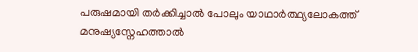പരുഷമായി തര്‍ക്കിച്ചാല്‍ പോലും യാഥാര്‍ത്ഥ്യലോകത്ത് മനുഷ്യസ്നേഹത്താല്‍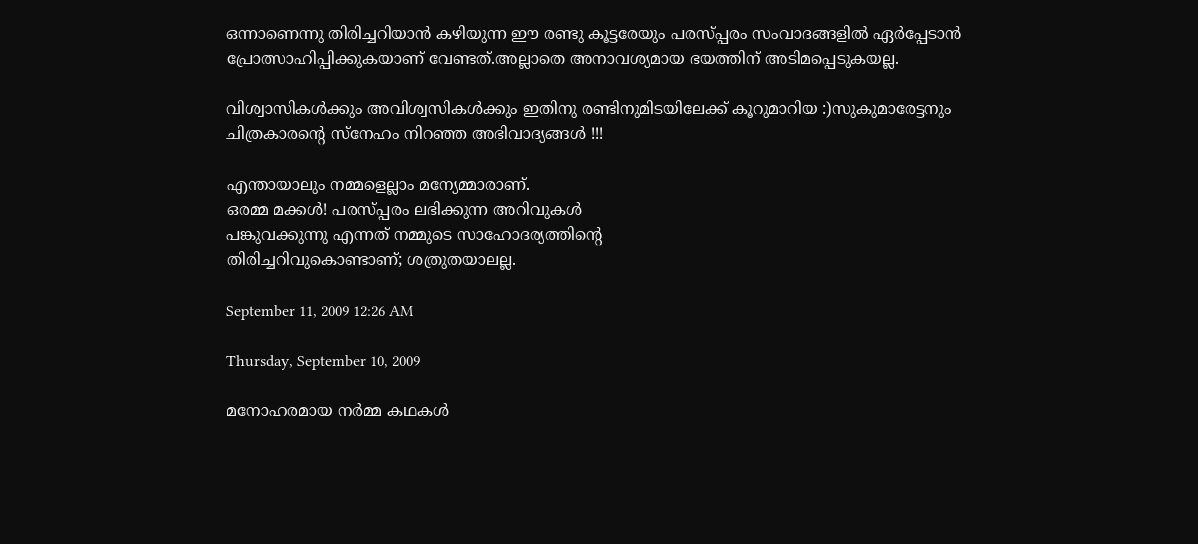ഒന്നാണെന്നു തിരിച്ചറിയാന്‍ കഴിയുന്ന ഈ രണ്ടു കൂട്ടരേയും പരസ്പ്പരം സംവാദങ്ങളില്‍ ഏര്‍പ്പേടാന്‍
പ്രോത്സാഹിപ്പിക്കുകയാണ് വേണ്ടത്.അല്ലാതെ അനാവശ്യമായ ഭയത്തിന് അടിമപ്പെടുകയല്ല.

വിശ്വാസികള്‍ക്കും അവിശ്വസികള്‍ക്കും ഇതിനു രണ്ടിനുമിടയിലേക്ക് കൂറുമാറിയ :)സുകുമാരേട്ടനും
ചിത്രകാരന്റെ സ്നേഹം നിറഞ്ഞ അഭിവാദ്യങ്ങള്‍ !!!

എന്തായാലും നമ്മളെല്ലാം മന്യേമ്മാരാണ്.
ഒരമ്മ മക്കള്‍! പരസ്പ്പരം ലഭിക്കുന്ന അറിവുകള്‍
പങ്കുവക്കുന്നു എന്നത് നമ്മുടെ സാഹോദര്യത്തിന്റെ
തിരിച്ചറിവുകൊണ്ടാണ്; ശത്രുതയാലല്ല.

September 11, 2009 12:26 AM

Thursday, September 10, 2009

മനോഹരമായ നര്‍മ്മ കഥകള്‍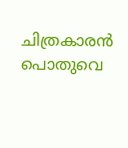ചിത്രകാരന്‍ പൊതുവെ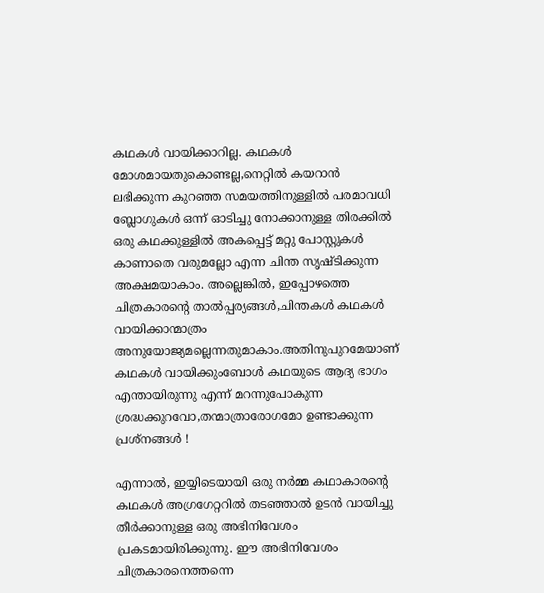കഥകള്‍ വായിക്കാറില്ല. കഥകള്‍ മോശമായതുകൊണ്ടല്ല,നെറ്റില്‍ കയറാന്‍ ലഭിക്കുന്ന കുറഞ്ഞ സമയത്തിനുള്ളില്‍ പരമാവധി ബ്ലോഗുകള്‍ ഒന്ന് ഓടിച്ചു നോക്കാനുള്ള തിരക്കില്‍ ഒരു കഥക്കുള്ളില്‍ അകപ്പെട്ട് മറ്റു പോസ്റ്റുകള്‍
കാണാതെ വരുമല്ലോ എന്ന ചിന്ത സൃഷ്ടിക്കുന്ന അക്ഷമയാകാം. അല്ലെങ്കില്‍, ഇപ്പോഴത്തെ ചിത്രകാരന്റെ താല്‍പ്പര്യങ്ങള്‍,ചിന്തകള്‍ കഥകള്‍ വായിക്കാന്മാത്രം അനുയോജ്യമല്ലെന്നതുമാകാം.അതിനുപുറമേയാണ് കഥകള്‍ വായിക്കുംബോള്‍ കഥയുടെ ആദ്യ ഭാഗം എന്തായിരുന്നു എന്ന് മറന്നുപോകുന്ന ശ്രദ്ധക്കുറവോ,തന്മാത്രാരോഗമോ ഉണ്ടാക്കുന്ന പ്രശ്നങ്ങള്‍ !

എന്നാല്‍, ഇയ്യിടെയായി ഒരു നര്‍മ്മ കഥാകാരന്റെ കഥകള്‍ അഗ്രഗേറ്ററില്‍ തടഞ്ഞാല്‍ ഉടന്‍ വായിച്ചു തീര്‍ക്കാനുള്ള ഒരു അഭിനിവേശം പ്രകടമായിരിക്കുന്നു. ഈ അഭിനിവേശം ചിത്രകാരനെത്തന്നെ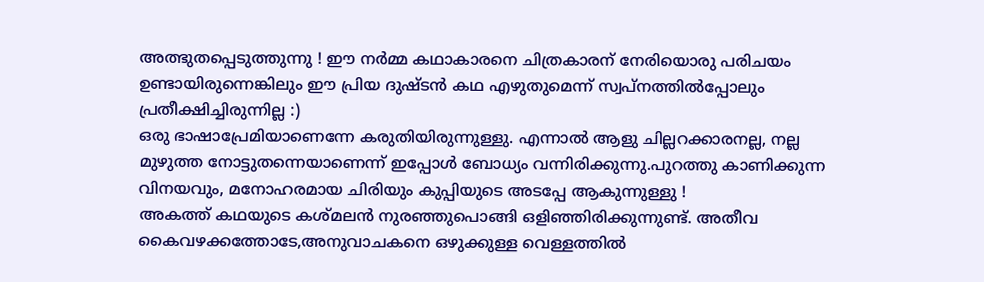അത്ഭുതപ്പെടുത്തുന്നു ! ഈ നര്‍മ്മ കഥാകാരനെ ചിത്രകാരന് നേരിയൊരു പരിചയം ഉണ്ടായിരുന്നെങ്കിലും ഈ പ്രിയ ദുഷ്ടന്‍ കഥ എഴുതുമെന്ന് സ്വപ്നത്തില്‍പ്പോലും പ്രതീക്ഷിച്ചിരുന്നില്ല :)
ഒരു ഭാഷാപ്രേമിയാണെന്നേ കരുതിയിരുന്നുള്ളു. എന്നാല്‍ ആളു ചില്ലറക്കാരനല്ല, നല്ല മുഴുത്ത നോട്ടുതന്നെയാണെന്ന് ഇപ്പോള്‍ ബോധ്യം വന്നിരിക്കുന്നു.പുറത്തു കാണിക്കുന്ന വിനയവും, മനോഹരമായ ചിരിയും കുപ്പിയുടെ അടപ്പേ ആകുന്നുള്ളു !
അകത്ത് കഥയുടെ കശ്മലന്‍ നുരഞ്ഞുപൊങ്ങി ഒളിഞ്ഞിരിക്കുന്നുണ്ട്. അതീവ കൈവഴക്കത്തോടേ,അനുവാചകനെ ഒഴുക്കുള്ള വെള്ളത്തില്‍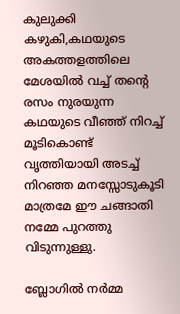കുലുക്കി കഴുകി,കഥയുടെ അകത്തളത്തിലെ മേശയില്‍ വച്ച് തന്റെ രസം നുരയുന്ന കഥയുടെ വീഞ്ഞ് നിറച്ച് മൂടികൊണ്ട് വൃത്തിയായി അടച്ച് നിറഞ്ഞ മനസ്സോടുകൂടി മാത്രമേ ഈ ചങ്ങാതി നമ്മേ പുറത്തു വിടുന്നുള്ളു.

ബ്ലോഗില്‍ നര്‍മ്മ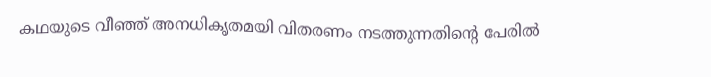കഥയുടെ വീഞ്ഞ് അനധികൃതമയി വിതരണം നടത്തുന്നതിന്റെ പേരില്‍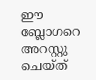ഈ ബ്ലോഗറെ അറസ്റ്റു ചെയ്ത്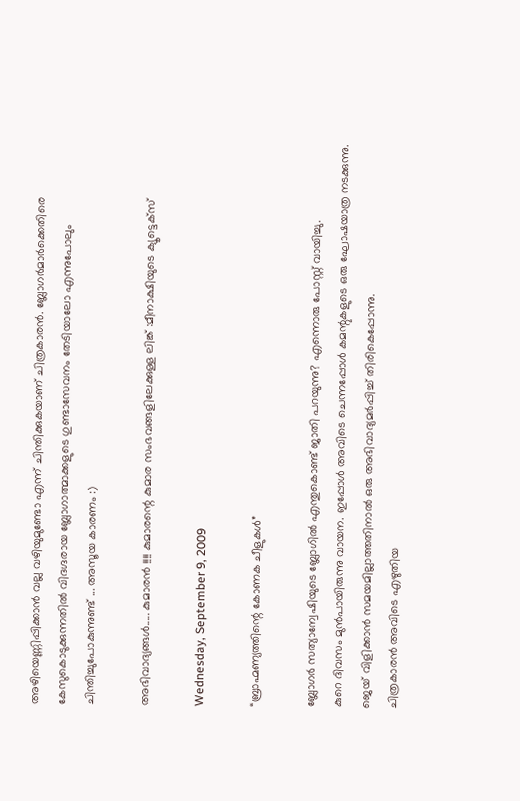അഴിയെണ്ണിപ്പിക്കാന്‍ വല്ല വഴിയുമുണ്ടോ എന്ന് ചിന്തിക്കുകയാണ് ചിത്രകാരന്‍. ബ്ലോഗര്‍മാര്‍ക്കെതിരെ കേസുകൊടുക്കുന്നതില്‍ വിദഗ്ദരായ ബ്ലോഗാത്മാക്കളുടെ ഗുണ്ടാസേവനം തേടിയാലോ എന്നുപോലും ചിന്തിച്ചുപോകുന്നുണ്ട് ... അസൂയ കാരണം :)

അഭിവാദ്യങ്ങള്‍..... കുമാരന്‍ !!!! കുമാരന്റെ കുമാര സംഭവങ്ങളിലേക്കുള്ള ലിങ്ക് :മീനാക്ഷിയുടെ ക്യൂട്ടെക്സ്

Wednesday, September 9, 2009

“ബ്രാഹ്മണ്യത്തിന്റെ കോണക ചീളുകള്‍”

ബ്ലോഗര്‍ സത്യാന്വേഷിയുടെ ബ്ലോഗില്‍ എന്തുകൊണ്ട് ജാതി പറയുന്നു? എന്നൊരു പോസ്റ്റ് വായിച്ചു.
കുറെ ദിവസം മുന്‍പാ‍യിരുന്നു വായന. ഇപ്പോള്‍ അവിടെ ചെന്നപ്പോള്‍ കമന്റുകളുടെ ഒരു ഘോഷയാത്ര നടക്കുന്നു.
ജെയ് വിളിക്കാന്‍ സമയമില്ലാത്തതിനാല്‍ ഒരു അഭിവാദ്യമര്‍പ്പിച്ച് തിരികെപ്പോന്നു.
ചിത്രകാരന്‍ അവിടെ എഴുതിയ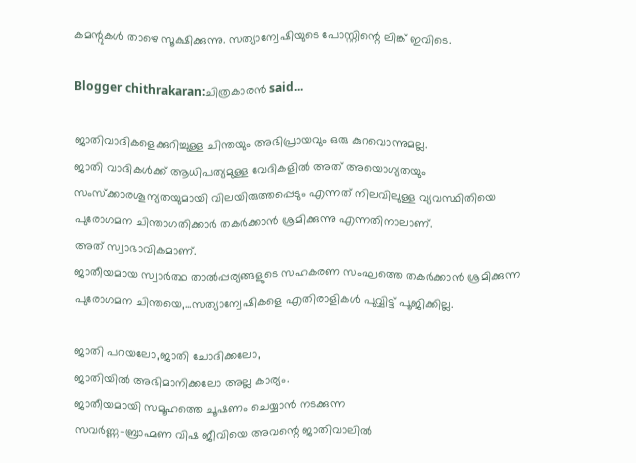കമന്റുകള്‍ താഴെ സൂക്ഷിക്കുന്നു. സത്യാന്വേഷിയുടെ പോസ്റ്റിന്റെ ലിങ്ക് ഇവിടെ.

Blogger chithrakaran:ചിത്രകാരന്‍ said...

ജാതിവാദികളെക്കുറിച്ചുള്ള ചിന്തയും അഭിപ്രായവും ഒരു കുറവൊന്നുമല്ല.
ജാതി വാദികള്‍ക്ക് ആധിപത്യമുള്ള വേദികളില്‍ അത് അയൊഗ്യതയും സംസ്ക്കാരശൂന്യതയുമായി വിലയിരുത്തപ്പെടും എന്നത് നിലവിലുള്ള വ്യവസ്ഥിതിയെ പുരോഗമന ചിന്താഗതിക്കാര്‍ തകര്‍ക്കാന്‍ ശ്രമിക്കുന്നു എന്നതിനാലാണ്.
അത് സ്വാഭാവികമാണ്.
ജാതീയമായ സ്വാര്‍ത്ഥ താല്‍പ്പര്യങ്ങളുടെ സഹകരണ സംഘത്തെ തകര്‍ക്കാന്‍ ശ്രമിക്കുന്ന പുരോഗമന ചിന്തയെ,...സത്യാന്വേഷികളെ എതിരാളികള്‍ പുവ്വിട്ട് പൂജിക്കില്ല.

ജാതി പറയലോ,ജാതി ചോദിക്കലോ,
ജാതിയില്‍ അഭിമാനിക്കലോ അല്ല കാര്യം.
ജാതീയമായി സമൂഹത്തെ ചൂഷണം ചെയ്യാന്‍ നടക്കുന്ന
സവര്‍ണ്ണ-ബ്രാഹ്മണ വിഷ ജീവിയെ അവന്റെ ജാതിവാലില്‍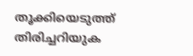തൂക്കിയെടുത്ത് തിരിച്ചറിയുക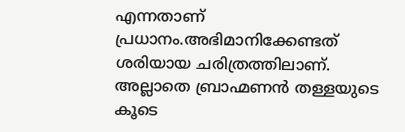എന്നതാണ്
പ്രധാനം.അഭിമാനിക്കേണ്ടത് ശരിയായ ചരിത്രത്തിലാണ്. അല്ലാതെ ബ്രാഹ്മണന്‍ തള്ളയുടെ കൂടെ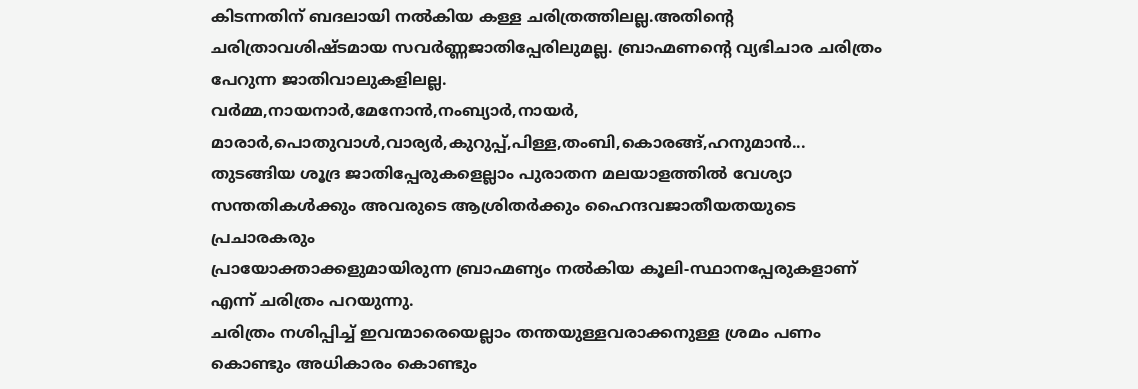കിടന്നതിന് ബദലായി നല്‍കിയ കള്ള ചരിത്രത്തിലല്ല.അതിന്റെ ചരിത്രാവശിഷ്ടമായ സവര്‍ണ്ണജാതിപ്പേരിലുമല്ല. ബ്രാഹ്മണന്റെ വ്യഭിചാര ചരിത്രം പേറുന്ന ജാതിവാലുകളിലല്ല.
വര്‍മ്മ,നായനാര്‍,മേനോന്‍,നംബ്യാര്‍,നായര്‍,
മാരാര്‍,പൊതുവാള്‍,വാര്യര്‍,കുറുപ്പ്,പിള്ള,തംബി,കൊരങ്ങ്,ഹനുമാന്‍...
തുടങ്ങിയ ശൂദ്ര ജാതിപ്പേരുകളെല്ലാം പുരാതന മലയാളത്തില്‍ വേശ്യാ സന്തതികള്‍ക്കും അവരുടെ ആശ്രിതര്‍ക്കും ഹൈന്ദവജാതീയതയുടെ പ്രചാരകരും
പ്രായോക്താക്കളുമായിരുന്ന ബ്രാഹ്മണ്യം നല്‍കിയ കൂലി-സ്ഥാനപ്പേരുകളാണ് എന്ന് ചരിത്രം പറയുന്നു.
ചരിത്രം നശിപ്പിച്ച് ഇവന്മാരെയെല്ലാം തന്തയുള്ളവരാക്കനുള്ള ശ്രമം പണം കൊണ്ടും അധികാരം കൊണ്ടും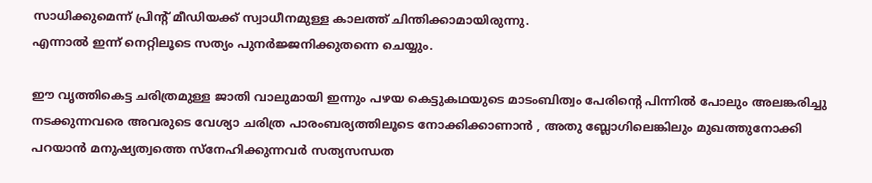സാധിക്കുമെന്ന് പ്രിന്റ് മീഡിയക്ക് സ്വാധീനമുള്ള കാലത്ത് ചിന്തിക്കാമായിരുന്നു.
എന്നാല്‍ ഇന്ന് നെറ്റിലൂടെ സത്യം പുനര്‍ജ്ജനിക്കുതന്നെ ചെയ്യും.

ഈ വൃത്തികെട്ട ചരിത്രമുള്ള ജാതി വാലുമായി ഇന്നും പഴയ കെട്ടുകഥയുടെ മാടംബിത്വം പേരിന്റെ പിന്നില്‍ പോലും അലങ്കരിച്ചു നടക്കുന്നവരെ അവരുടെ വേശ്യാ ചരിത്ര പാരംബര്യത്തിലൂടെ നോക്കിക്കാണാന്‍ , അതു ബ്ലോഗിലെങ്കിലും മുഖത്തുനോക്കി പറയാന്‍ മനുഷ്യത്വത്തെ സ്നേഹിക്കുന്നവര്‍ സത്യസന്ധത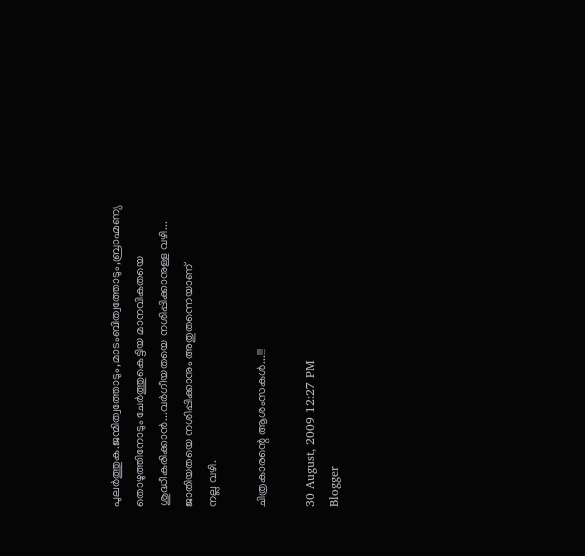പുലര്‍ത്തുക.ജന്മിത്വത്തോടും,മാടംബിത്വത്തോടും,ബ്രാഹ്മണ്യ തൊഴുത്തിനോടും ചേര്‍ത്തുകെട്ടിയ മാനവികതയെ ശുദ്ധീകരിക്കാന്‍...വര്‍ഗീയതയെ നശിപ്പിക്കാനുള്ള വഴി...
ജാതിയതയെ നശിപ്പിക്കാനും അതുതന്നെയാണ്
നല്ല വഴി.

ചിത്രകാരന്റെ ആശംസകള്‍...!!!

30 August, 2009 12:27 PM
Blogger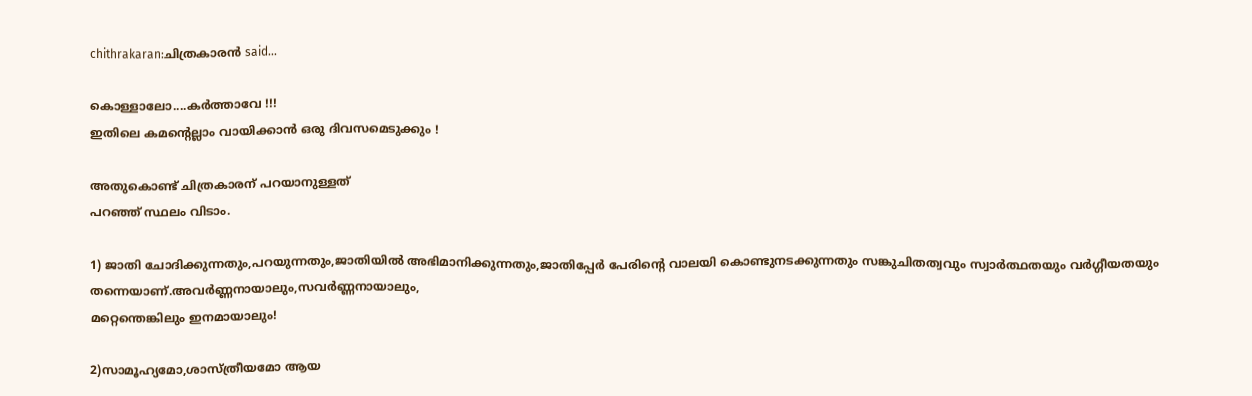chithrakaran:ചിത്രകാരന്‍ said...

കൊള്ളാലോ....കര്‍ത്താവേ !!!
ഇതിലെ കമന്റെല്ലാം വായിക്കാന്‍ ഒരു ദിവസമെടുക്കും !

അതുകൊണ്ട് ചിത്രകാരന് പറയാനുള്ളത്
പറഞ്ഞ് സ്ഥലം വിടാം.

1) ജാതി ചോദിക്കുന്നതും,പറയുന്നതും,ജാതിയില്‍ അഭിമാനിക്കുന്നതും,ജാതിപ്പേര്‍ പേരിന്റെ വാലയി കൊണ്ടുനടക്കുന്നതും സങ്കുചിതത്വവും സ്വാര്‍ത്ഥതയും വര്‍ഗ്ഗീയതയും തന്നെയാണ്.അവര്‍ണ്ണനായാലും,സവര്‍ണ്ണനായാലും,
മറ്റെന്തെങ്കിലും ഇനമായാലും!

2)സാമൂഹ്യമോ,ശാസ്ത്രീയമോ ആയ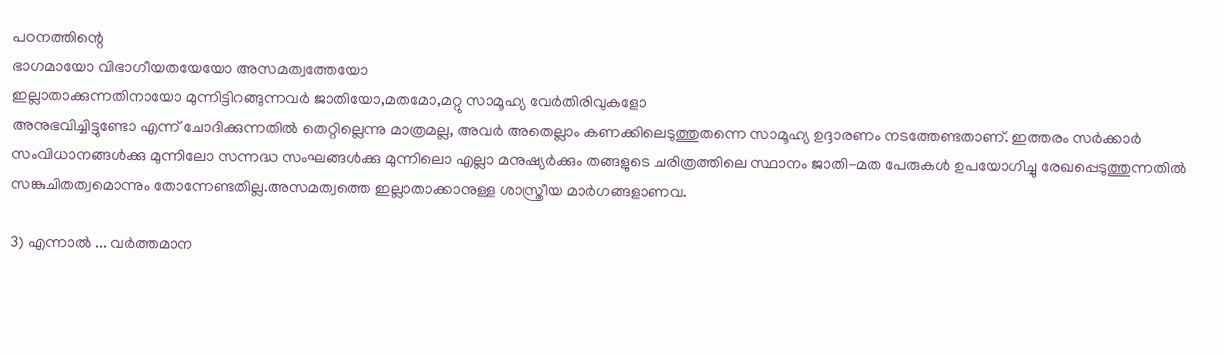പഠനത്തിന്റെ
ഭാഗമായോ വിഭാഗീയതയേയോ അസമത്വത്തേയോ
ഇല്ലാതാക്കുന്നതിനായോ മുന്നിട്ടിറങ്ങുന്നവര്‍ ജാതിയോ,മതമോ,മറ്റു സാമൂഹ്യ വേര്‍തിരിവുകളോ
അനുഭവിച്ചിട്ടുണ്ടോ എന്ന് ചോദിക്കുന്നതില്‍ തെറ്റില്ലെന്നു മാത്രമല്ല, അവര്‍ അതെല്ലാം കണക്കിലെടുത്തുതന്നെ സാമൂഹ്യ ഉദ്ദാരണം നടത്തേണ്ടതാണ്. ഇത്തരം സര്‍ക്കാര്‍ സംവിധാനങ്ങള്‍ക്കു മുന്നിലോ സന്നദ്ധ സംഘങ്ങള്‍ക്കു മുന്നിലൊ എല്ലാ മനുഷ്യര്‍ക്കും തങ്ങളുടെ ചരിത്രത്തിലെ സ്ഥാനം ജാതി-മത പേരുകള്‍ ഉപയോഗിച്ചു രേഖപ്പെടുത്തുന്നതില്‍ സങ്കുചിതത്വമൊന്നും തോന്നേണ്ടതില്ല.അസമത്വത്തെ ഇല്ലാതാക്കാനുള്ള ശാസ്ത്രീയ മാര്‍ഗങ്ങളാണവ.

3) എന്നാല്‍ ... വര്‍ത്തമാന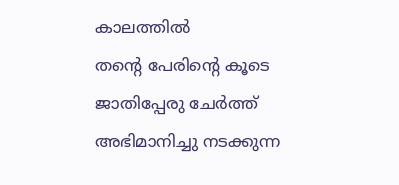കാലത്തില്‍
തന്റെ പേരിന്റെ കൂടെ ജാതിപ്പേരു ചേര്‍ത്ത് അഭിമാനിച്ചു നടക്കുന്ന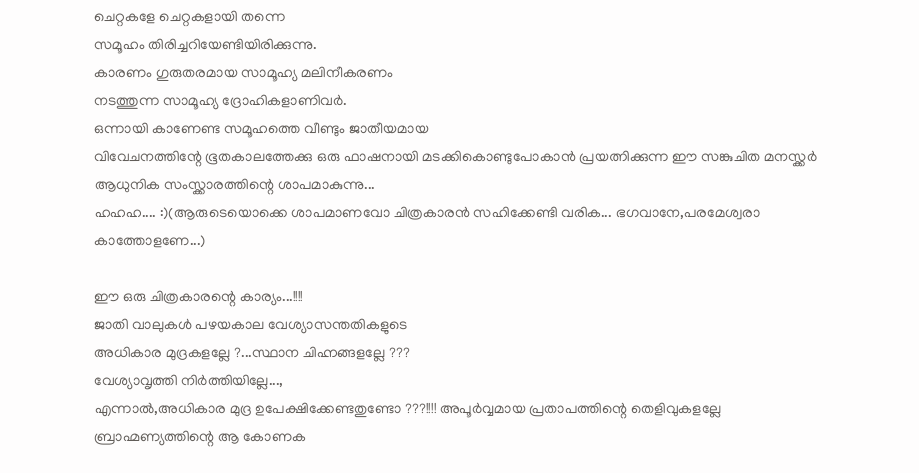ചെറ്റകളേ ചെറ്റകളായി തന്നെ
സമൂഹം തിരിച്ചറിയേണ്ടിയിരിക്കുന്നു.
കാരണം ഗുരുതരമായ സാമൂഹ്യ മലിനീകരണം
നടത്തുന്ന സാമൂഹ്യ ദ്രോഹികളാണിവര്‍.
ഒന്നായി കാണേണ്ട സമൂഹത്തെ വീണ്ടും ജാതീയമായ
വിവേചനത്തിന്റേ ഭൂതകാലത്തേക്കു ഒരു ഫാഷനായി മടക്കികൊണ്ടുപോകാന്‍ പ്രയത്നിക്കുന്ന ഈ സങ്കുചിത മനസ്ക്കര്‍ ആധുനിക സംസ്ക്കാരത്തിന്റെ ശാപമാകുന്നു...
ഹഹഹ.... :)(ആരുടെയൊക്കെ ശാപമാണവോ ചിത്രകാരന്‍ സഹിക്കേണ്ടി വരിക... ഭഗവാനേ,പരമേശ്വരാ കാത്തോളണേ...)

ഈ ഒരു ചിത്രകാരന്റെ കാര്യം...!!!!
ജാതി വാലുകള്‍ പഴയകാല വേശ്യാസന്തതികളുടെ
അധികാര മുദ്രകളല്ലേ ?...സ്ഥാന ചിഹ്നങ്ങളല്ലേ ???
വേശ്യാവൃത്തി നിര്‍ത്തിയില്ലേ...,
എന്നാല്‍,അധികാര മുദ്ര ഉപേക്ഷിക്കേണ്ടതുണ്ടോ ???!!!! അപൂര്‍വ്വമായ പ്രതാപത്തിന്റെ തെളിവുകളല്ലേ ബ്രാഹ്മണ്യത്തിന്റെ ആ കോണക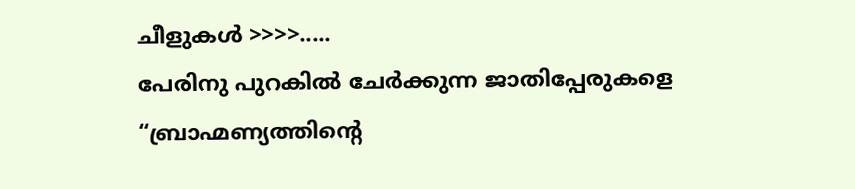ചീളുകള്‍ >>>>.....
പേരിനു പുറകില്‍ ചേര്‍ക്കുന്ന ജാതിപ്പേരുകളെ
“ബ്രാഹ്മണ്യത്തിന്റെ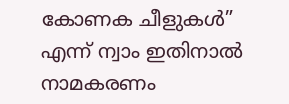കോണക ചീളുകള്‍”
എന്ന് ന്വാം ഇതിനാല്‍ നാമകരണം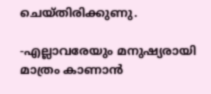ചെയ്തിരിക്കുണു.

-എല്ലാവരേയും മനുഷ്യരായി മാത്രം കാണാന്‍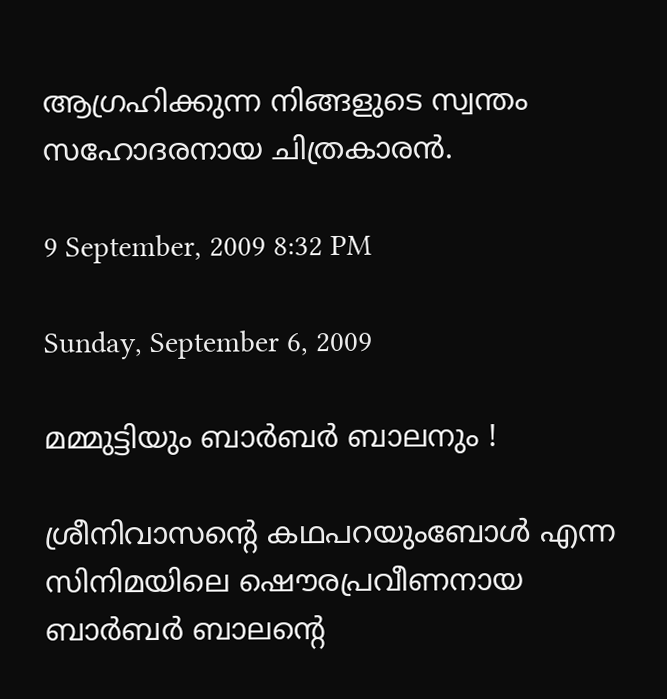ആഗ്രഹിക്കുന്ന നിങ്ങളുടെ സ്വന്തം സഹോദരനായ ചിത്രകാരന്‍.

9 September, 2009 8:32 PM

Sunday, September 6, 2009

മമ്മുട്ടിയും ബാര്‍ബര്‍ ബാലനും !

ശ്രീനിവാസന്റെ കഥപറയുംബോള്‍ എന്ന സിനിമയിലെ ഷൌരപ്രവീണനായ ബാര്‍ബര്‍ ബാലന്റെ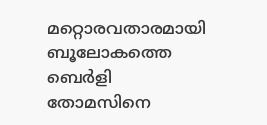മറ്റൊരവതാരമായി
ബൂലോകത്തെ ബെര്‍ളി തോമസിനെ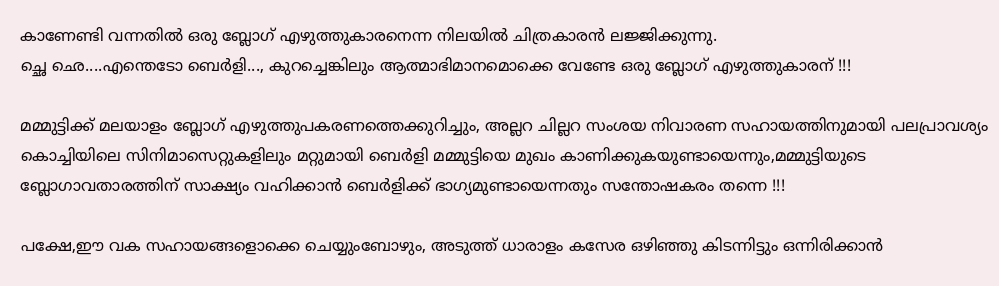കാണേണ്ടി വന്നതില്‍ ഒരു ബ്ലോഗ് എഴുത്തുകാരനെന്ന നിലയില്‍ ചിത്രകാരന്‍ ലജ്ജിക്കുന്നു.
ച്ഛെ ഛെ....എന്തെടോ ബെര്‍ളി..., കുറച്ചെങ്കിലും ആത്മാഭിമാനമൊക്കെ വേണ്ടേ ഒരു ബ്ലോഗ് എഴുത്തുകാരന് !!!

മമ്മുട്ടിക്ക് മലയാളം ബ്ലോഗ് എഴുത്തുപകരണത്തെക്കുറിച്ചും, അല്ലറ ചില്ലറ സംശയ നിവാരണ സഹായത്തിനുമായി പലപ്രാവശ്യം
കൊച്ചിയിലെ സിനിമാസെറ്റുകളിലും മറ്റുമായി ബെര്‍ളി മമ്മുട്ടിയെ മുഖം കാണിക്കുകയുണ്ടായെന്നും,മമ്മുട്ടിയുടെ ബ്ലോഗാവതാരത്തിന് സാക്ഷ്യം വഹിക്കാന്‍ ബെര്‍ളിക്ക് ഭാഗ്യമുണ്ടായെന്നതും സന്തോഷകരം തന്നെ !!!

പക്ഷേ,ഈ വക സഹായങ്ങളൊക്കെ ചെയ്യുംബോഴും, അടുത്ത് ധാരാളം കസേര ഒഴിഞ്ഞു കിടന്നിട്ടും ഒന്നിരിക്കാന്‍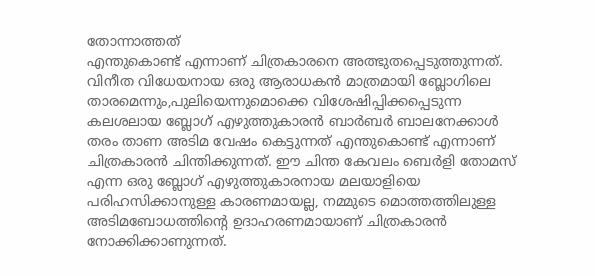തോന്നാത്തത്
എന്തുകൊണ്ട് എന്നാണ് ചിത്രകാരനെ അത്ഭുതപ്പെടുത്തുന്നത്. വിനീത വിധേയനായ ഒരു ആരാധകന്‍ മാത്രമായി ബ്ലോഗിലെ താരമെന്നും,പുലിയെന്നുമൊക്കെ വിശേഷിപ്പിക്കപ്പെടുന്ന കലശലായ ബ്ലോഗ് എഴുത്തുകാരന്‍ ബാര്‍ബര്‍ ബാലനേക്കാള്‍ തരം താണ അടിമ വേഷം കെട്ടുന്നത് എന്തുകൊണ്ട് എന്നാണ് ചിത്രകാരന്‍ ചിന്തിക്കുന്നത്. ഈ ചിന്ത കേവലം ബെര്‍ളി തോമസ് എന്ന ഒരു ബ്ലോഗ് എഴുത്തുകാരനായ മലയാളിയെ പരിഹസിക്കാനുള്ള കാരണമായല്ല, നമ്മുടെ മൊത്തത്തിലുള്ള അടിമബോധത്തിന്റെ ഉദാഹരണമായാണ് ചിത്രകാരന്‍ നോക്കിക്കാണുന്നത്.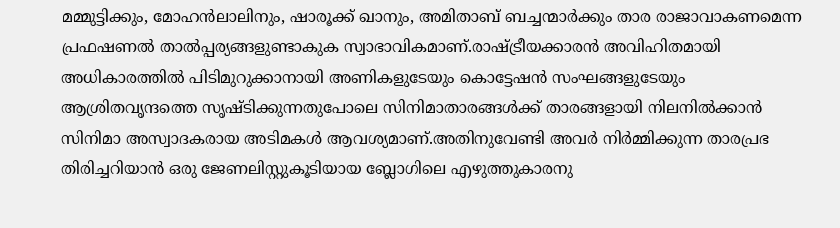മമ്മുട്ടിക്കും, മോഹന്‍ലാലിനും, ഷാരൂക്ക് ഖാനും, അമിതാബ് ബച്ചന്മാര്‍ക്കും താര രാജാവാകണമെന്ന പ്രഫഷണല്‍ താല്‍പ്പര്യങ്ങളുണ്ടാകുക സ്വാഭാവികമാണ്.രാഷ്ട്രീയക്കാരന്‍ അവിഹിതമായി അധികാരത്തില്‍ പിടിമുറുക്കാനായി അണികളുടേയും കൊട്ടേഷന്‍ സംഘങ്ങളുടേയും ആശ്രിതവൃന്ദത്തെ സൃഷ്ടിക്കുന്നതുപോലെ സിനിമാതാരങ്ങള്‍ക്ക് താരങ്ങളായി നിലനില്‍ക്കാന്‍ സിനിമാ അസ്വാദകരായ അടിമകള്‍ ആവശ്യമാണ്.അതിനുവേണ്ടി അവര്‍ നിര്‍മ്മിക്കുന്ന താരപ്രഭ തിരിച്ചറിയാന്‍ ഒരു ജേണലിസ്റ്റുകൂടിയായ ബ്ലോഗിലെ എഴുത്തുകാരനു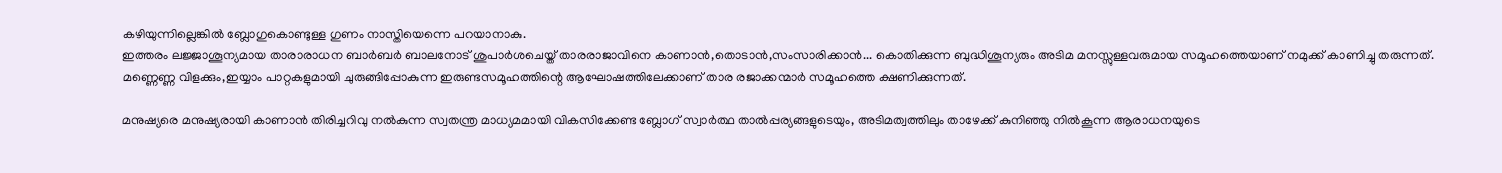കഴിയുന്നില്ലെങ്കില്‍ ബ്ലോഗുകൊണ്ടുള്ള ഗുണം നാസ്തിയെന്നെ പറയാനാകു.
ഇത്തരം ലജ്ജാശൂന്യമായ താരാരാധന ബാര്‍ബര്‍ ബാലനോട് ശുപാര്‍ശചെയ്ത് താരരാജാവിനെ കാണാന്‍,തൊടാന്‍,സംസാരിക്കാന്‍... കൊതിക്കുന്ന ബുദ്ധിശൂന്യരും അടിമ മനസ്സുള്ളവരുമായ സമൂഹത്തെയാണ് നമുക്ക് കാണിച്ചു തരുന്നത്. മണ്ണെണ്ണ വിളക്കും,ഇയ്യാം പാറ്റകളുമായി ചുരുങ്ങിപ്പോകുന്ന ഇരുണ്ടസമൂഹത്തിന്റെ ആഘോഷത്തിലേക്കാണ് താര രജാക്കന്മാര്‍ സമൂഹത്തെ ക്ഷണിക്കുന്നത്.

മനുഷ്യരെ മനുഷ്യരായി കാണാന്‍ തിരിച്ചറിവു നല്‍കുന്ന സ്വതന്ത്ര മാധ്യമമായി വികസിക്കേണ്ട ബ്ലോഗ് സ്വാര്‍ത്ഥ താല്‍പ്പര്യങ്ങളുടെയും, അടിമത്വത്തിലും താഴേക്ക് കുനിഞ്ഞു നില്‍കൂന്ന ആരാധനയുടെ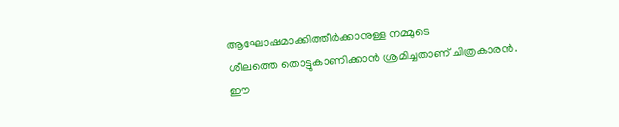ആഘോഷമാക്കിത്തീര്‍ക്കാനുള്ള നമ്മുടെ
ശീലത്തെ തൊട്ടുകാണിക്കാന്‍ ശ്രമിച്ചതാണ് ചിത്രകാരന്‍.
ഈ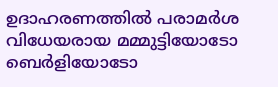ഉദാഹരണത്തില്‍ പരാമര്‍ശ വിധേയരായ മമ്മുട്ടിയോടോ ബെര്‍ളിയോടോ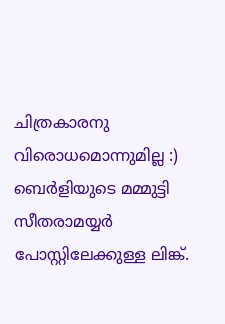ചിത്രകാരനു വിരൊധമൊന്നുമില്ല :)
ബെര്‍ളിയുടെ മമ്മുട്ടി സീതരാമയ്യര്‍ പോസ്റ്റിലേക്കുള്ള ലിങ്ക്.